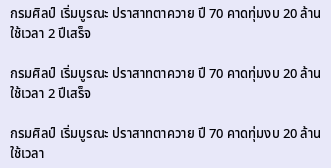กรมศิลป์ เริ่มบูรณะ ปราสาทตาควาย ปี 70 คาดทุ่มงบ 20 ล้าน ใช้เวลา 2 ปีเสร็จ

กรมศิลป์ เริ่มบูรณะ ปราสาทตาควาย ปี 70 คาดทุ่มงบ 20 ล้าน ใช้เวลา 2 ปีเสร็จ

กรมศิลป์ เริ่มบูรณะ ปราสาทตาควาย ปี 70 คาดทุ่มงบ 20 ล้าน ใช้เวลา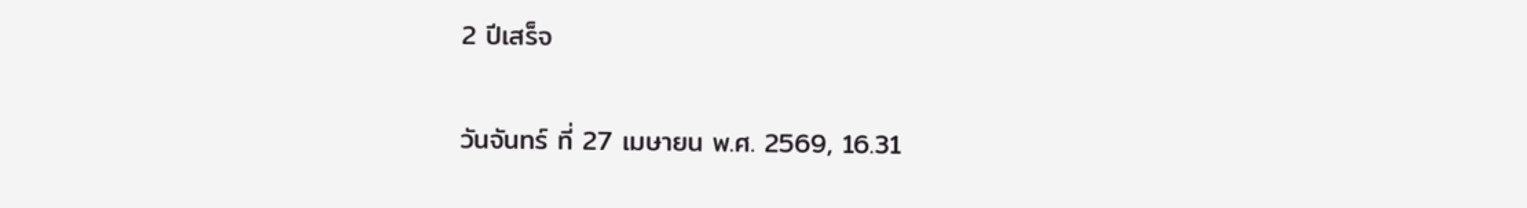2 ปีเสร็จ

วันจันทร์ ที่ 27 เมษายน พ.ศ. 2569, 16.31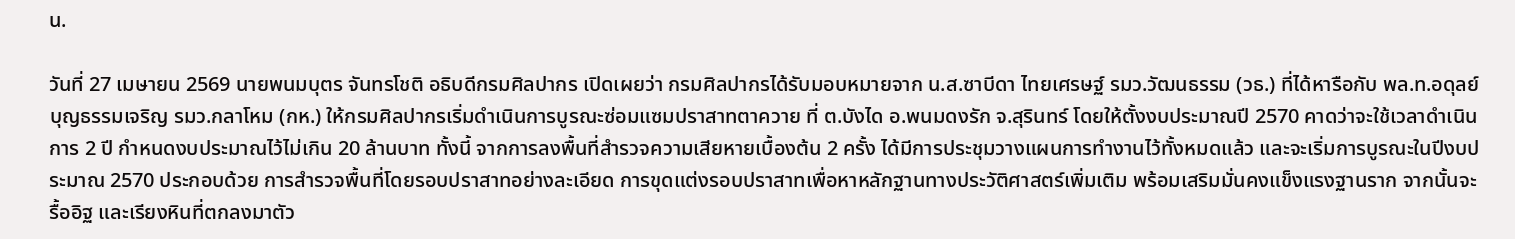น.

วันที่ 27 เมษายน 2569 นายพนมบุตร จันทรโชติ อธิบดีกรมศิลปากร เปิดเผยว่า กรมศิลปากรได้รับมอบหมายจาก น.ส.ซาบีดา ไทยเศรษฐ์ รมว.วัฒนธรรม (วธ.) ที่ได้หารือกับ พล.ท.อดุลย์ บุญธรรมเจริญ รมว.กลาโหม (กห.) ให้กรมศิลปากรเริ่มดำเนินการบูรณะซ่อมแซมปราสาทตาควาย ที่ ต.บังได อ.พนมดงรัก จ.สุรินทร์ โดยให้ตั้งงบประมาณปี 2570 คาดว่าจะใช้เวลาดำเนินการ 2 ปี กำหนดงบประมาณไว้ไม่เกิน 20 ล้านบาท ทั้งนี้ จากการลงพื้นที่สำรวจความเสียหายเบื้องต้น 2 ครั้ง ได้มีการประชุมวางแผนการทำงานไว้ทั้งหมดแล้ว และจะเริ่มการบูรณะในปีงบประมาณ 2570 ประกอบด้วย การสำรวจพื้นที่โดยรอบปราสาทอย่างละเอียด การขุดแต่งรอบปราสาทเพื่อหาหลักฐานทางประวัติศาสตร์เพิ่มเติม พร้อมเสริมมั่นคงแข็งแรงฐานราก จากนั้นจะรื้ออิฐ และเรียงหินที่ตกลงมาตัว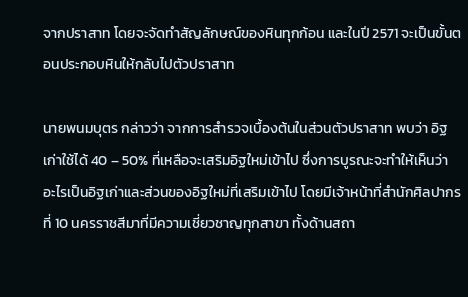จากปราสาท โดยจะจัดทำสัญลักษณ์ของหินทุกก้อน และในปี 2571 จะเป็นขั้นตอนประกอบหินให้กลับไปตัวปราสาท

นายพนมบุตร กล่าวว่า จากการสำรวจเบื้องต้นในส่วนตัวปราสาท พบว่า อิฐเก่าใช้ได้ 40 – 50% ที่เหลือจะเสริมอิฐใหม่เข้าไป ซึ่งการบูรณะจะทำให้เห็นว่า อะไรเป็นอิฐเก่าและส่วนของอิฐใหม่ที่เสริมเข้าไป โดยมีเจ้าหน้าที่สำนักศิลปากรที่ 10 นครราชสีมาที่มีความเชี่ยวชาญทุกสาขา ทั้งด้านสถา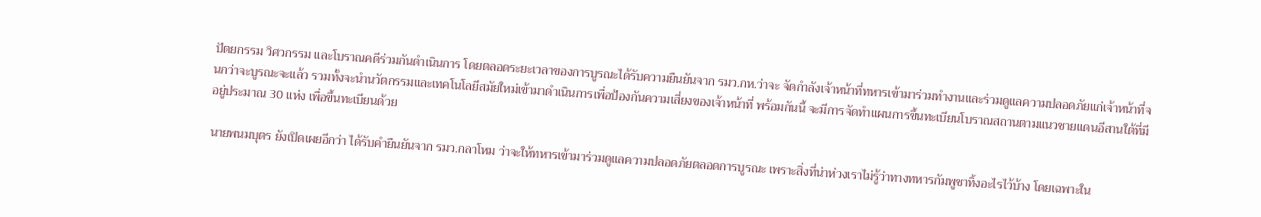ปัตยกรรม วิศวกรรม และโบราณคดีร่วมกันดำเนินการ โดยตลอดระยะเวลาของการบูรณะได้รับความยืนยันจาก รมว.กห.ว่าจะ จัดกำลังเจ้าหน้าที่ทหารเข้ามาร่วมทำงานและร่วมดูแลความปลอดภัยแก่เจ้าหน้าที่จนกว่าจะบูรณะจะแล้ว รวมทั้งจะนำนวัตกรรมและเทคโนโลยีสมัยใหม่เข้ามาดำเนินการเพื่อป้องกันความเสี่ยงของเจ้าหน้าที่ พร้อมกันนี้ จะมีการจัดทำแผนการขึ้นทะเบียนโบราณสถานตามแนวชายแดนอีสานใต้ที่มีอยู่ประมาณ 30 แห่ง เพื่อขึ้นทะเบียนด้วย

นายพนมบุตร ยังเปิดเผยอีกว่า ได้รับคำยืนยันจาก รมว.กลาโหม ว่าจะให้ทหารเข้ามาร่วมดูแลความปลอดภัยตลอดการบูรณะ เพราะสิ่งที่น่าห่วงเราไม่รู้ว่าทางทหารกัมพูชาทิ้งอะไรไว้บ้าง โดยเฉพาะใน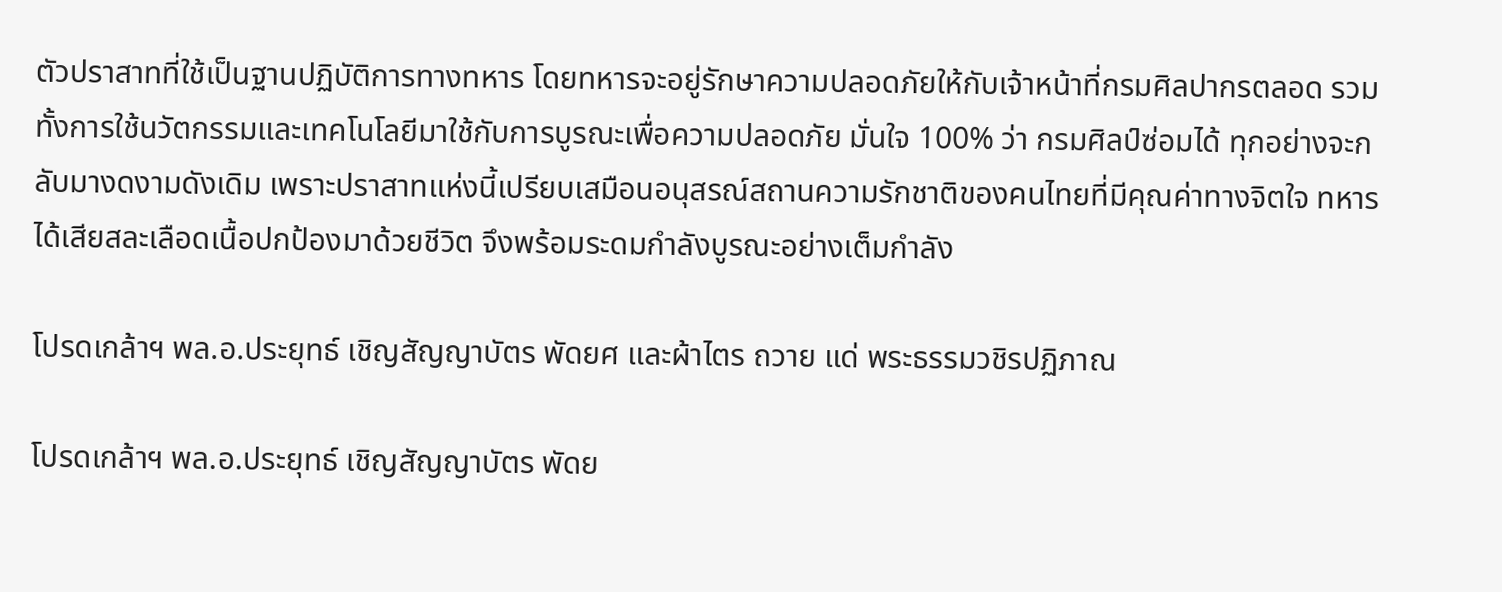ตัวปราสาทที่ใช้เป็นฐานปฏิบัติการทางทหาร โดยทหารจะอยู่รักษาความปลอดภัยให้กับเจ้าหน้าที่กรมศิลปากรตลอด รวมทั้งการใช้นวัตกรรมและเทคโนโลยีมาใช้กับการบูรณะเพื่อความปลอดภัย มั่นใจ 100% ว่า กรมศิลป์ซ่อมได้ ทุกอย่างจะกลับมางดงามดังเดิม เพราะปราสาทแห่งนี้เปรียบเสมือนอนุสรณ์สถานความรักชาติของคนไทยที่มีคุณค่าทางจิตใจ ทหารได้เสียสละเลือดเนื้อปกป้องมาด้วยชีวิต จึงพร้อมระดมกำลังบูรณะอย่างเต็มกำลัง

โปรดเกล้าฯ พล.อ.ประยุทธ์ เชิญสัญญาบัตร พัดยศ และผ้าไตร ถวาย แด่ พระธรรมวชิรปฏิภาณ

โปรดเกล้าฯ พล.อ.ประยุทธ์ เชิญสัญญาบัตร พัดย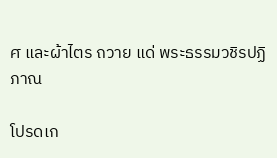ศ และผ้าไตร ถวาย แด่ พระธรรมวชิรปฏิภาณ

โปรดเก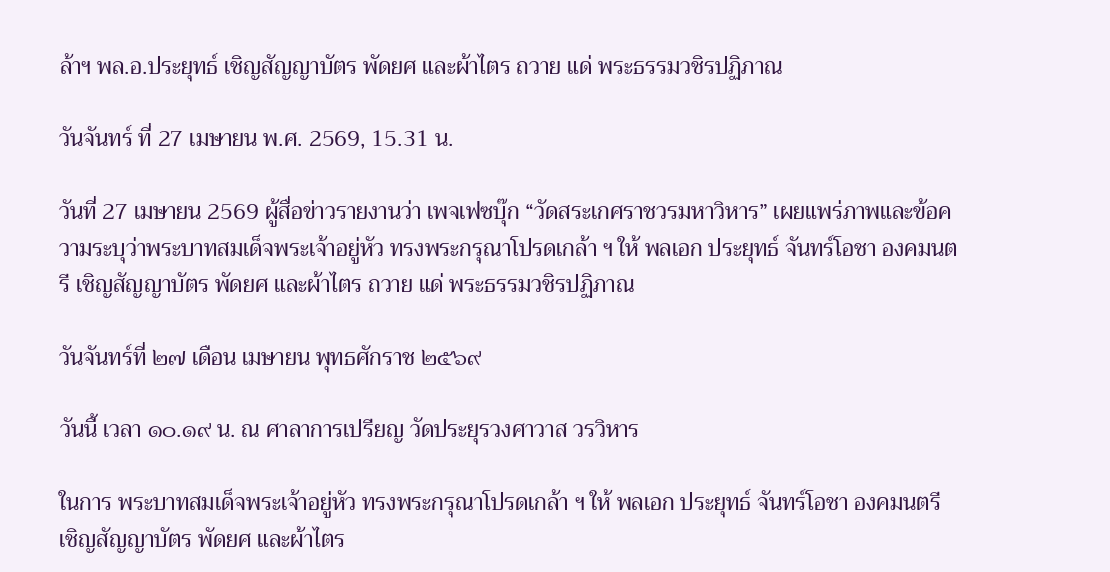ล้าฯ พล.อ.ประยุทธ์ เชิญสัญญาบัตร พัดยศ และผ้าไตร ถวาย แด่ พระธรรมวชิรปฏิภาณ

วันจันทร์ ที่ 27 เมษายน พ.ศ. 2569, 15.31 น.

วันที่ 27 เมษายน 2569 ผู้สื่อข่าวรายงานว่า เพจเฟซบุ๊ก “วัดสระเกศราชวรมหาวิหาร” เผยแพร่ภาพและข้อความระบุว่าพระบาทสมเด็จพระเจ้าอยู่หัว ทรงพระกรุณาโปรดเกล้า ฯ ให้ พลเอก ประยุทธ์ จันทร์โอชา องคมนตรี เชิญสัญญาบัตร พัดยศ และผ้าไตร ถวาย แด่ พระธรรมวชิรปฏิภาณ

วันจันทร์ที่ ๒๗ เดือน เมษายน พุทธศักราช ๒๕๖๙

วันนี้ เวลา ๑๐.๑๙ น. ณ ศาลาการเปรียญ วัดประยุรวงศาวาส วรวิหาร

ในการ พระบาทสมเด็จพระเจ้าอยู่หัว ทรงพระกรุณาโปรดเกล้า ฯ ให้ พลเอก ประยุทธ์ จันทร์โอชา องคมนตรี เชิญสัญญาบัตร พัดยศ และผ้าไตร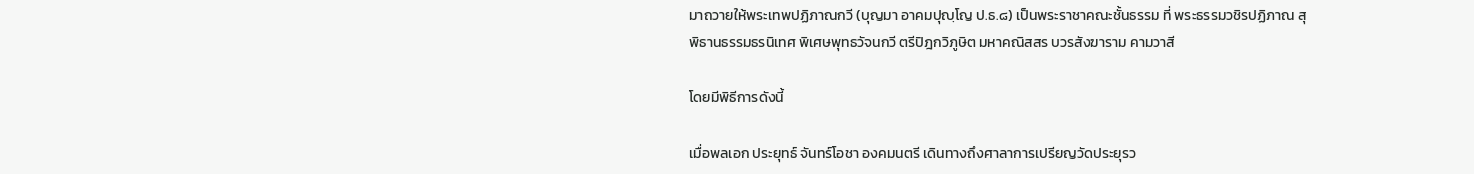มาถวายให้พระเทพปฏิภาณกวี (บุญมา อาคมปุญฺโญ ป.ธ.๘) เป็นพระราชาคณะชั้นธรรม ที่ พระธรรมวชิรปฏิภาณ สุพิธานธรรมธรนิเทศ พิเศษพุทธวัจนกวี ตรีปิฎกวิภูษิต มหาคณิสสร บวรสังฆาราม คามวาสี

โดยมีพิธีการดังนี้

เมื่อพลเอก ประยุทธ์ จันทร์โอชา องคมนตรี เดินทางถึงศาลาการเปรียญวัดประยุรว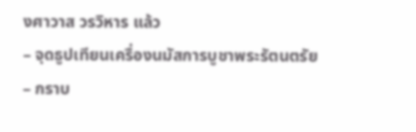งศาวาส วรวิหาร แล้ว
– จุดธูปเทียนเครื่องนมัสการบูชาพระรัตนตรัย
– กราบ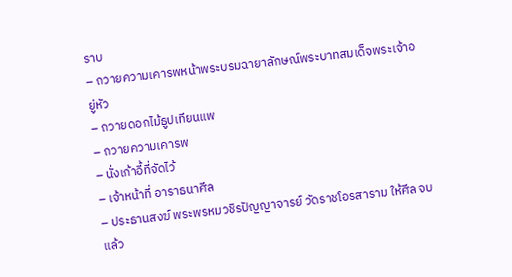ราบ
– ถวายความเคารพหน้าพระบรมฉายาลักษณ์พระบาทสมเด็จพระเจ้าอยู่หัว
– ถวายดอกไม้ธูปเทียนแพ
– ถวายความเคารพ
– นั่งเก้าอี้ที่จัดไว้
– เจ้าหน้าที่ อาราธนาศีล
– ประธานสงฆ์ พระพรหมวชิรปัญญาจารย์ วัดราชโอรสาราม ให้ศีล จบแล้ว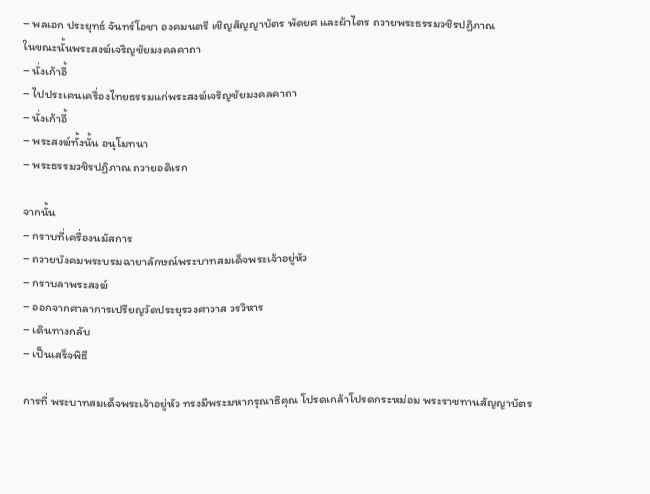– พลเอก ประยุทธ์ จันทร์โอชา องคมนตรี เชิญสัญญาบัตร พัดยศ และผ้าไตร ถวายพระธรรมวชิรปฏิภาณ
ในขณะนั้นพระสงฆ์เจริญชัยมงคลคาถา
– นั่งเก้าอี้
– ไปประเคนเครื่องไทยธรรมแก่พระสงฆ์เจริญชัยมงคลคาถา
– นั่งเก้าอี้
– พระสงฆ์ทั้งนั้น อนุโมทนา
– พระธรรมวชิรปฏิภาณ ถวายอดิเรก

จากนั้น
– กราบที่เครื่องนมัสการ
– ถวายบังคมพระบรมฉายาลักษณ์พระบาทสมเด็จพระเจ้าอยู่หัว
– กราบลาพระสงฆ์
– ออกจากศาลาการเปรียญวัดประยุรวงศาวาส วรวิหาร
– เดินทางกลับ
– เป็นเสร็จพิธี

การที่ พระบาทสมเด็จพระเจ้าอยู่หัว ทรงมีพระมหากรุณาธิคุณ โปรดเกล้าโปรดกระหม่อม พระราชทานสัญญาบัตร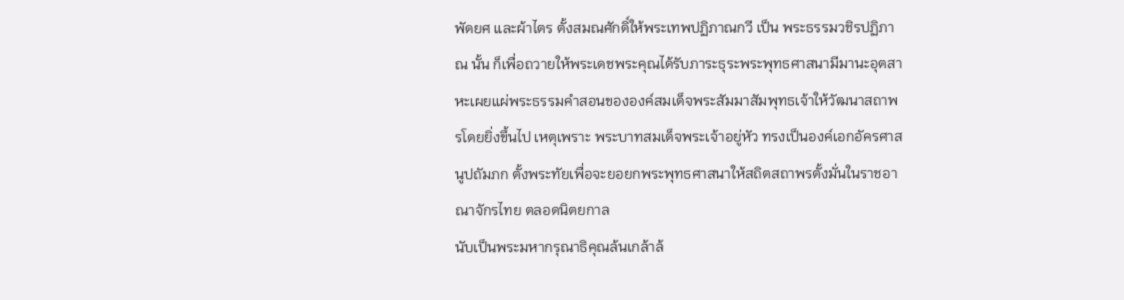พัดยศ และผ้าไตร ตั้งสมณศักดิ์ให้พระเทพปฏิภาณกวี เป็น พระธรรมวชิรปฏิภาณ นั้น ก็เพื่อถวายให้พระเดชพระคุณได้รับภาระธุระพระพุทธศาสนามีมานะอุตสาหะเผยแผ่พระธรรมคำสอนขององค์สมเด็จพระสัมมาสัมพุทธเจ้าให้วัฒนาสถาพรโดยยิ่งขึ้นไป เหตุเพราะ พระบาทสมเด็จพระเจ้าอยู่หัว ทรงเป็นองค์เอกอัครศาสนูปถัมภก ตั้งพระทัยเพื่อจะยอยกพระพุทธศาสนาให้สถิตสถาพรตั้งมั่นในราชอาณาจักรไทย ตลอดนิตยกาล
นับเป็นพระมหากรุณาธิคุณล้นเกล้าล้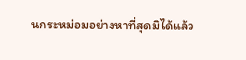นกระหม่อมอย่างหาที่สุดมิได้แล้ว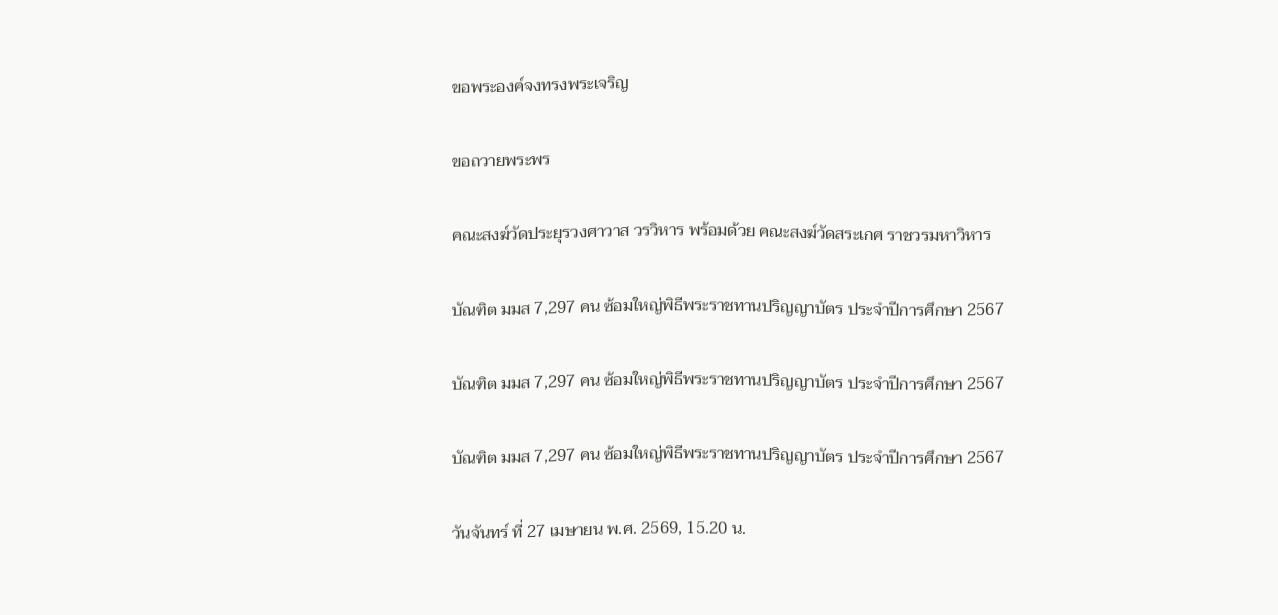ขอพระองค์จงทรงพระเจริญ

ขอถวายพระพร

คณะสงฆ์วัดประยุรวงศาวาส วรวิหาร พร้อมด้วย คณะสงฆ์วัดสระเกศ ราชวรมหาวิหาร

บัณฑิต มมส 7,297 คน ซ้อมใหญ่พิธีพระราชทานปริญญาบัตร ประจำปีการศึกษา 2567

บัณฑิต มมส 7,297 คน ซ้อมใหญ่พิธีพระราชทานปริญญาบัตร ประจำปีการศึกษา 2567

บัณฑิต มมส 7,297 คน ซ้อมใหญ่พิธีพระราชทานปริญญาบัตร ประจำปีการศึกษา 2567

วันจันทร์ ที่ 27 เมษายน พ.ศ. 2569, 15.20 น.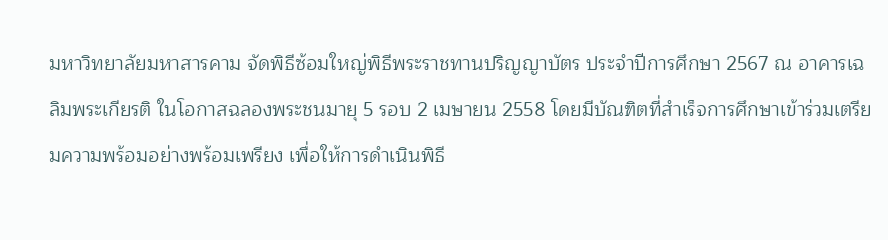มหาวิทยาลัยมหาสารคาม จัดพิธีซ้อมใหญ่พิธีพระราชทานปริญญาบัตร ประจำปีการศึกษา 2567 ณ อาคารเฉลิมพระเกียรติ ในโอกาสฉลองพระชนมายุ 5 รอบ 2 เมษายน 2558 โดยมีบัณฑิตที่สำเร็จการศึกษาเข้าร่วมเตรียมความพร้อมอย่างพร้อมเพรียง เพื่อให้การดำเนินพิธี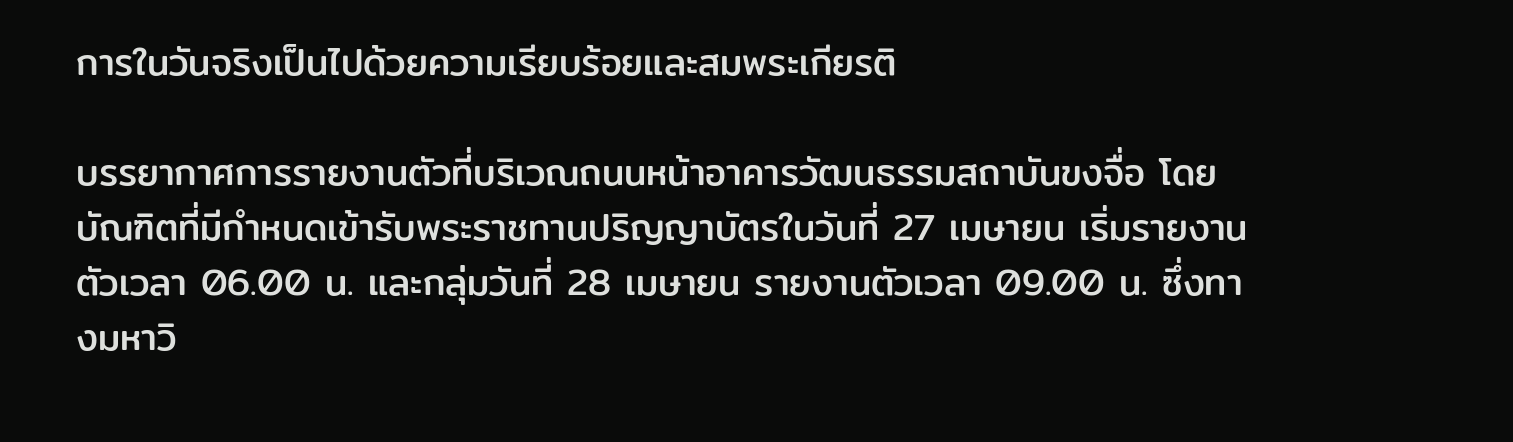การในวันจริงเป็นไปด้วยความเรียบร้อยและสมพระเกียรติ

บรรยากาศการรายงานตัวที่บริเวณถนนหน้าอาคารวัฒนธรรมสถาบันขงจื่อ โดยบัณฑิตที่มีกำหนดเข้ารับพระราชทานปริญญาบัตรในวันที่ 27 เมษายน เริ่มรายงานตัวเวลา 06.00 น. และกลุ่มวันที่ 28 เมษายน รายงานตัวเวลา 09.00 น. ซึ่งทางมหาวิ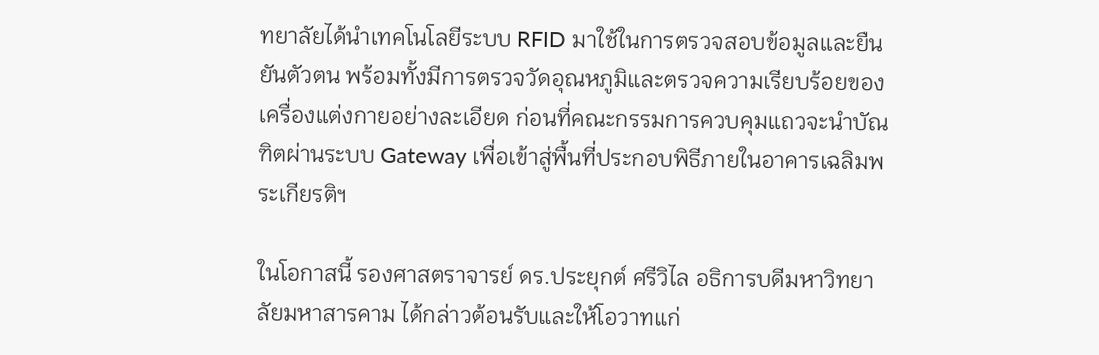ทยาลัยได้นำเทคโนโลยีระบบ RFID มาใช้ในการตรวจสอบข้อมูลและยืนยันตัวตน พร้อมทั้งมีการตรวจวัดอุณหภูมิและตรวจความเรียบร้อยของเครื่องแต่งกายอย่างละเอียด ก่อนที่คณะกรรมการควบคุมแถวจะนำบัณฑิตผ่านระบบ Gateway เพื่อเข้าสู่พื้นที่ประกอบพิธีภายในอาคารเฉลิมพระเกียรติฯ

ในโอกาสนี้ รองศาสตราจารย์ ดร.ประยุกต์ ศรีวิไล อธิการบดีมหาวิทยาลัยมหาสารคาม ได้กล่าวต้อนรับและให้โอวาทแก่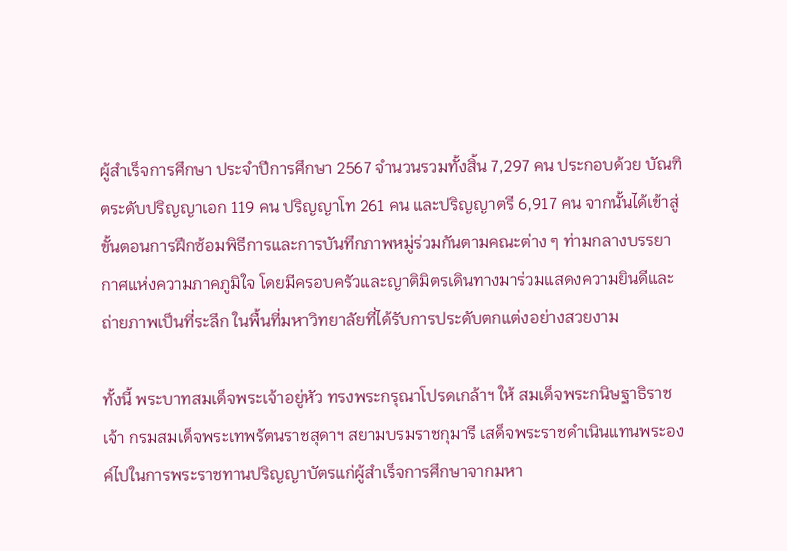ผู้สำเร็จการศึกษา ประจำปีการศึกษา 2567 จำนวนรวมทั้งสิ้น 7,297 คน ประกอบด้วย บัณฑิตระดับปริญญาเอก 119 คน ปริญญาโท 261 คน และปริญญาตรี 6,917 คน จากนั้นได้เข้าสู่ขั้นตอนการฝึกซ้อมพิธีการและการบันทึกภาพหมู่ร่วมกันตามคณะต่าง ๆ ท่ามกลางบรรยากาศแห่งความภาคภูมิใจ โดยมีครอบครัวและญาติมิตรเดินทางมาร่วมแสดงความยินดีและถ่ายภาพเป็นที่ระลึก ในพื้นที่มหาวิทยาลัยที่ได้รับการประดับตกแต่งอย่างสวยงาม

ทั้งนี้ พระบาทสมเด็จพระเจ้าอยู่หัว ทรงพระกรุณาโปรดเกล้าฯ ให้ สมเด็จพระกนิษฐาธิราชเจ้า กรมสมเด็จพระเทพรัตนราชสุดาฯ สยามบรมราชกุมารี เสด็จพระราชดำเนินแทนพระองค์ไปในการพระราชทานปริญญาบัตรแก่ผู้สำเร็จการศึกษาจากมหา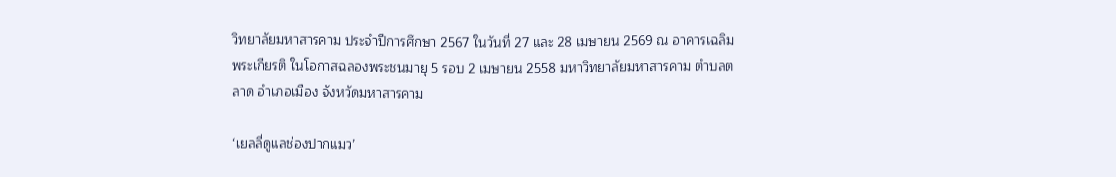วิทยาลัยมหาสารคาม ประจำปีการศึกษา 2567 ในวันที่ 27 และ 28 เมษายน 2569 ณ อาคารเฉลิมพระเกียรติ ในโอกาสฉลองพระชนมายุ 5 รอบ 2 เมษายน 2558 มหาวิทยาลัยมหาสารคาม ตำบลตลาด อำเภอเมือง จังหวัดมหาสารคาม

‘เยลลี่ดูแลช่องปากแมว’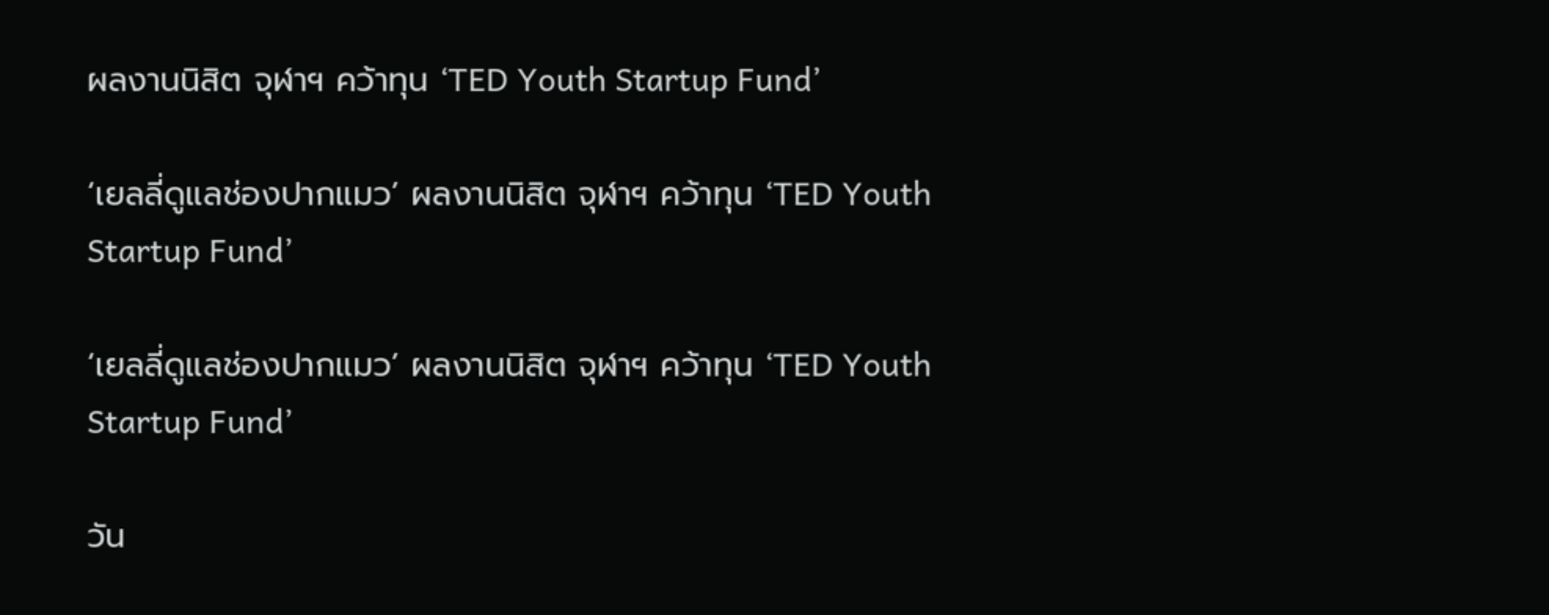ผลงานนิสิต จุฬาฯ คว้าทุน ‘TED Youth Startup Fund’

‘เยลลี่ดูแลช่องปากแมว’ ผลงานนิสิต จุฬาฯ คว้าทุน ‘TED Youth Startup Fund’

‘เยลลี่ดูแลช่องปากแมว’ ผลงานนิสิต จุฬาฯ คว้าทุน ‘TED Youth Startup Fund’

วัน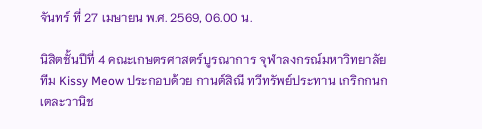จันทร์ ที่ 27 เมษายน พ.ศ. 2569, 06.00 น.

นิสิตชั้นปีที่ 4 คณะเกษตรศาสตร์บูรณาการ จุฬาลงกรณ์มหาวิทยาลัย ทีม Kissy Meow ประกอบด้วย กานต์สิณี ทวีทรัพย์ประทาน เกริกกนก เตละวานิช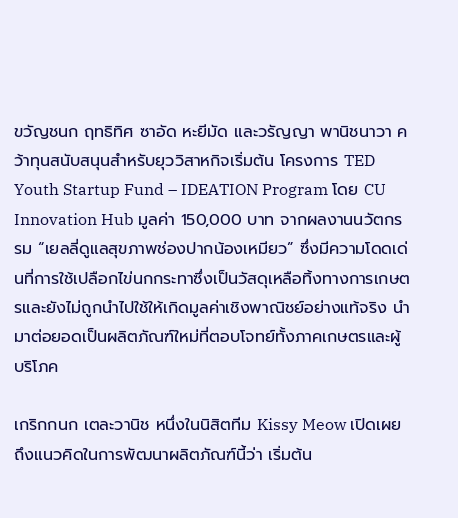ขวัญชนก ฤทธิทิศ ซาอัด หะยีมัด และวรัญญา พานิชนาวา คว้าทุนสนับสนุนสำหรับยุววิสาหกิจเริ่มต้น โครงการ TED Youth Startup Fund – IDEATION Program โดย CU Innovation Hub มูลค่า 150,000 บาท จากผลงานนวัตกรรม “เยลลี่ดูแลสุขภาพช่องปากน้องเหมียว” ซึ่งมีความโดดเด่นที่การใช้เปลือกไข่นกกระทาซึ่งเป็นวัสดุเหลือทิ้งทางการเกษตรและยังไม่ถูกนำไปใช้ให้เกิดมูลค่าเชิงพาณิชย์อย่างแท้จริง นำมาต่อยอดเป็นผลิตภัณฑ์ใหม่ที่ตอบโจทย์ทั้งภาคเกษตรและผู้บริโภค

เกริกกนก เตละวานิช หนึ่งในนิสิตทีม Kissy Meow เปิดเผยถึงแนวคิดในการพัฒนาผลิตภัณฑ์นี้ว่า เริ่มต้น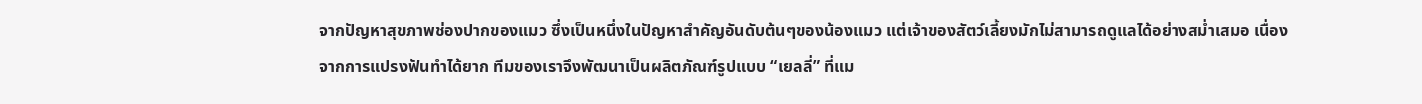จากปัญหาสุขภาพช่องปากของแมว ซึ่งเป็นหนึ่งในปัญหาสำคัญอันดับต้นๆของน้องแมว แต่เจ้าของสัตว์เลี้ยงมักไม่สามารถดูแลได้อย่างสม่ำเสมอ เนื่องจากการแปรงฟันทำได้ยาก ทีมของเราจึงพัฒนาเป็นผลิตภัณฑ์รูปแบบ “เยลลี่” ที่แม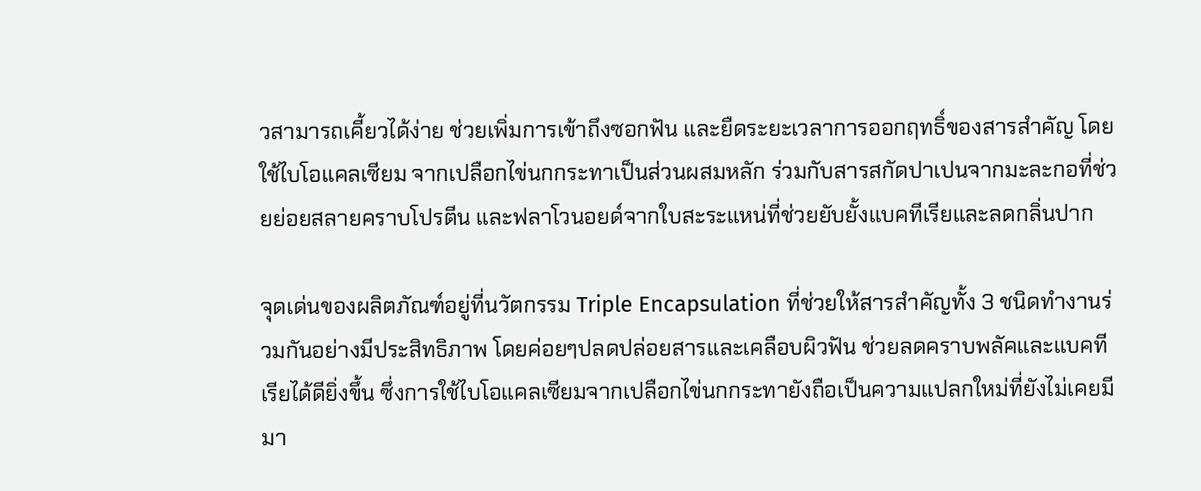วสามารถเคี้ยวได้ง่าย ช่วยเพิ่มการเข้าถึงซอกฟัน และยืดระยะเวลาการออกฤทธิ์ของสารสำคัญ โดยใช้ไบโอแคลเซียม จากเปลือกไข่นกกระทาเป็นส่วนผสมหลัก ร่วมกับสารสกัดปาเปนจากมะละกอที่ช่วยย่อยสลายคราบโปรตีน และฟลาโวนอยด์จากใบสะระแหน่ที่ช่วยยับยั้งแบคทีเรียและลดกลิ่นปาก

จุดเด่นของผลิตภัณฑ์อยู่ที่นวัตกรรม Triple Encapsulation ที่ช่วยให้สารสำคัญทั้ง 3 ชนิดทำงานร่วมกันอย่างมีประสิทธิภาพ โดยค่อยๆปลดปล่อยสารและเคลือบผิวฟัน ช่วยลดคราบพลัคและแบคทีเรียได้ดียิ่งขึ้น ซึ่งการใช้ไบโอแคลเซียมจากเปลือกไข่นกกระทายังถือเป็นความแปลกใหม่ที่ยังไม่เคยมีมา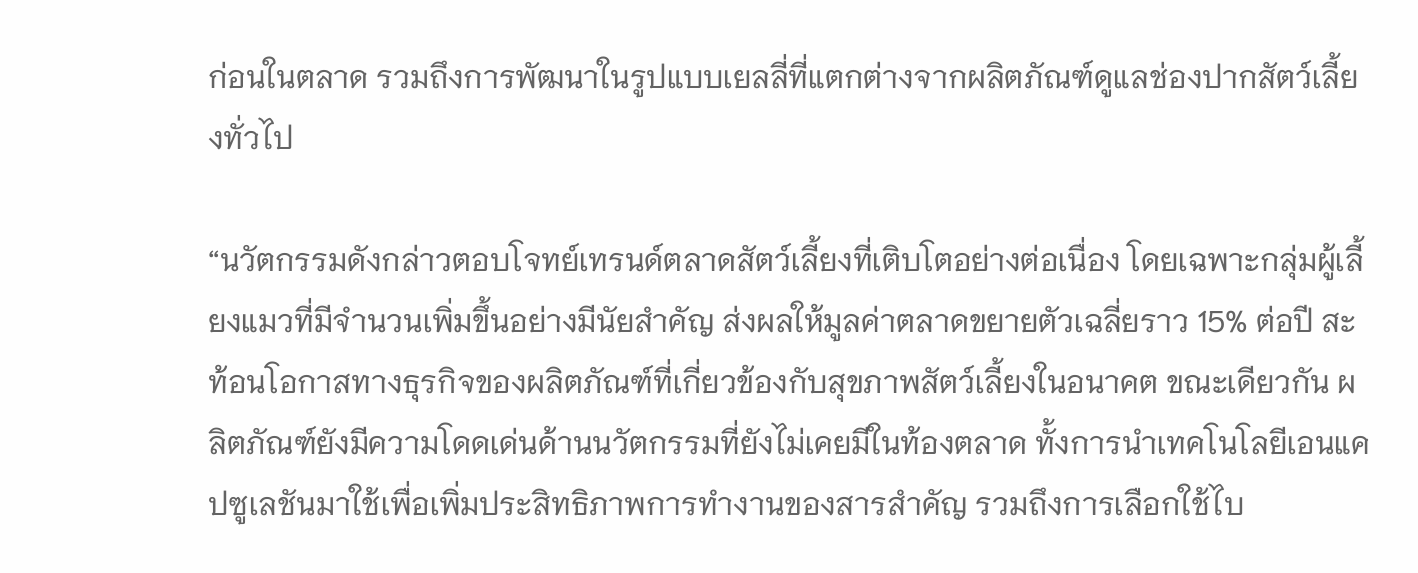ก่อนในตลาด รวมถึงการพัฒนาในรูปแบบเยลลี่ที่แตกต่างจากผลิตภัณฑ์ดูแลช่องปากสัตว์เลี้ยงทั่วไป

“นวัตกรรมดังกล่าวตอบโจทย์เทรนด์ตลาดสัตว์เลี้ยงที่เติบโตอย่างต่อเนื่อง โดยเฉพาะกลุ่มผู้เลี้ยงแมวที่มีจำนวนเพิ่มขึ้นอย่างมีนัยสำคัญ ส่งผลให้มูลค่าตลาดขยายตัวเฉลี่ยราว 15% ต่อปี สะท้อนโอกาสทางธุรกิจของผลิตภัณฑ์ที่เกี่ยวข้องกับสุขภาพสัตว์เลี้ยงในอนาคต ขณะเดียวกัน ผลิตภัณฑ์ยังมีความโดดเด่นด้านนวัตกรรมที่ยังไม่เคยมีในท้องตลาด ทั้งการนำเทคโนโลยีเอนแคปซูเลชันมาใช้เพื่อเพิ่มประสิทธิภาพการทำงานของสารสำคัญ รวมถึงการเลือกใช้ไบ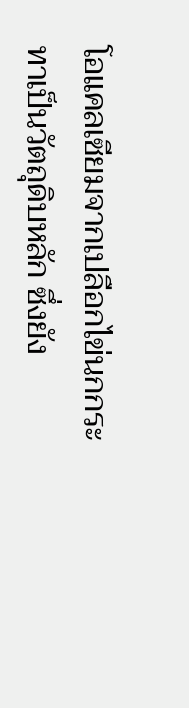โอแคลเซียมจากเปลือกไข่นกกระทาเป็นวัตถุดิบหลัก ซึ่งยัง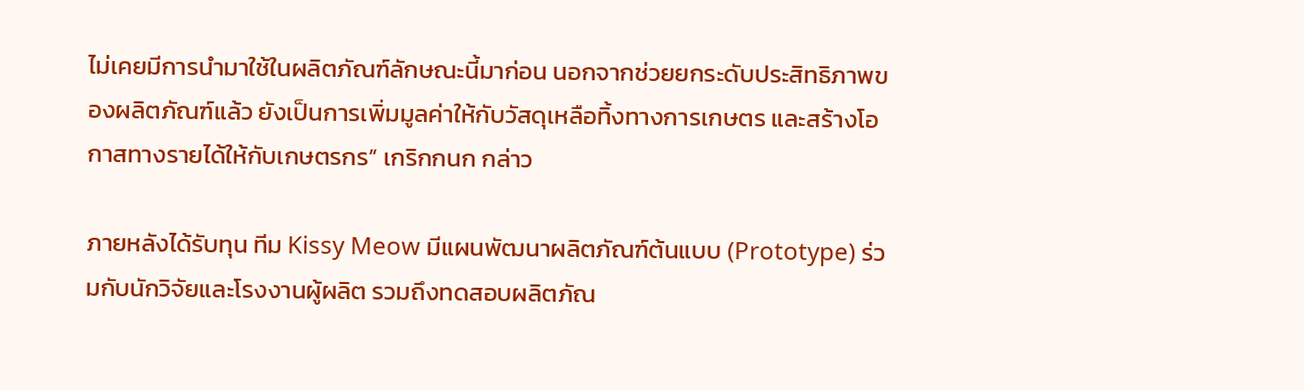ไม่เคยมีการนำมาใช้ในผลิตภัณฑ์ลักษณะนี้มาก่อน นอกจากช่วยยกระดับประสิทธิภาพของผลิตภัณฑ์แล้ว ยังเป็นการเพิ่มมูลค่าให้กับวัสดุเหลือทิ้งทางการเกษตร และสร้างโอกาสทางรายได้ให้กับเกษตรกร” เกริกกนก กล่าว

ภายหลังได้รับทุน ทีม Kissy Meow มีแผนพัฒนาผลิตภัณฑ์ต้นแบบ (Prototype) ร่วมกับนักวิจัยและโรงงานผู้ผลิต รวมถึงทดสอบผลิตภัณ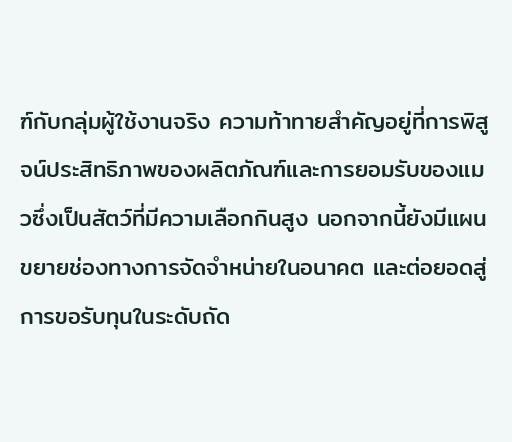ฑ์กับกลุ่มผู้ใช้งานจริง ความท้าทายสำคัญอยู่ที่การพิสูจน์ประสิทธิภาพของผลิตภัณฑ์และการยอมรับของแมวซึ่งเป็นสัตว์ที่มีความเลือกกินสูง นอกจากนี้ยังมีแผนขยายช่องทางการจัดจำหน่ายในอนาคต และต่อยอดสู่การขอรับทุนในระดับถัด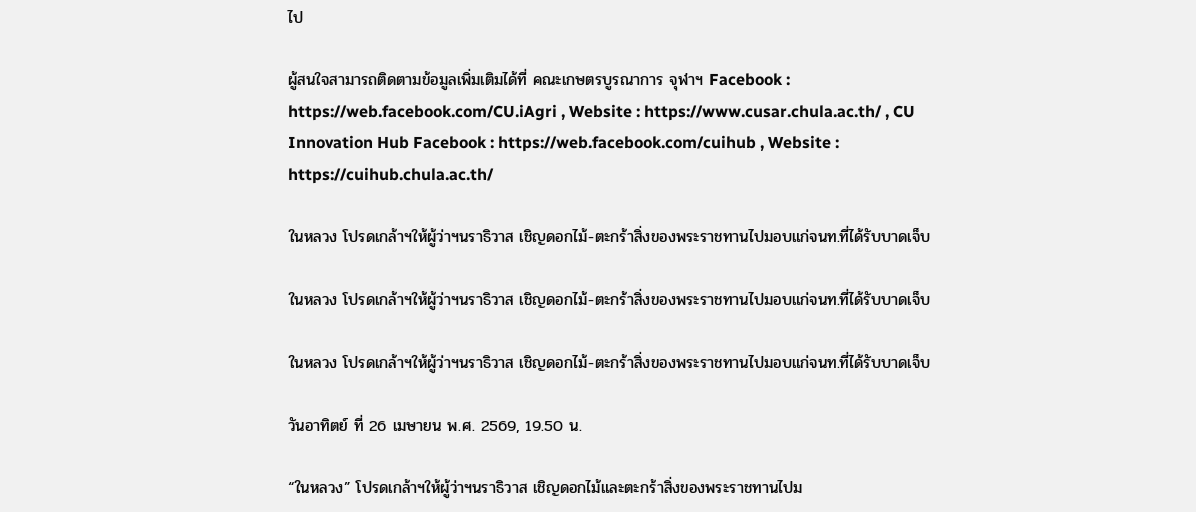ไป

ผู้สนใจสามารถติดตามข้อมูลเพิ่มเติมได้ที่ คณะเกษตรบูรณาการ จุฬาฯ Facebook : https://web.facebook.com/CU.iAgri , Website : https://www.cusar.chula.ac.th/ , CU Innovation Hub Facebook : https://web.facebook.com/cuihub , Website :  https://cuihub.chula.ac.th/

ในหลวง โปรดเกล้าฯให้ผู้ว่าฯนราธิวาส เชิญดอกไม้-ตะกร้าสิ่งของพระราชทานไปมอบแก่จนท.ที่ได้รับบาดเจ็บ

ในหลวง โปรดเกล้าฯให้ผู้ว่าฯนราธิวาส เชิญดอกไม้-ตะกร้าสิ่งของพระราชทานไปมอบแก่จนท.ที่ได้รับบาดเจ็บ

ในหลวง โปรดเกล้าฯให้ผู้ว่าฯนราธิวาส เชิญดอกไม้-ตะกร้าสิ่งของพระราชทานไปมอบแก่จนท.ที่ได้รับบาดเจ็บ

วันอาทิตย์ ที่ 26 เมษายน พ.ศ. 2569, 19.50 น.

“ในหลวง” โปรดเกล้าฯให้ผู้ว่าฯนราธิวาส เชิญดอกไม้และตะกร้าสิ่งของพระราชทานไปม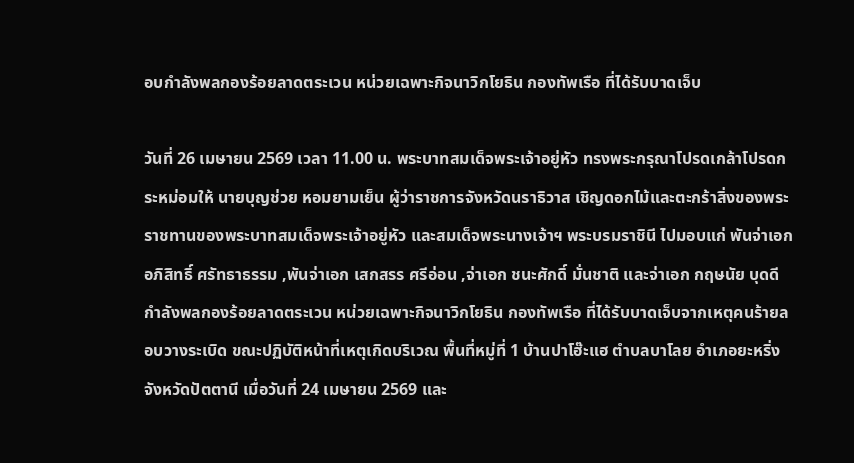อบกำลังพลกองร้อยลาดตระเวน หน่วยเฉพาะกิจนาวิกโยธิน กองทัพเรือ ที่ได้รับบาดเจ็บ

วันที่ 26 เมษายน 2569 เวลา 11.00 น. พระบาทสมเด็จพระเจ้าอยู่หัว ทรงพระกรุณาโปรดเกล้าโปรดกระหม่อมให้ นายบุญช่วย หอมยามเย็น ผู้ว่าราชการจังหวัดนราธิวาส เชิญดอกไม้และตะกร้าสิ่งของพระราชทานของพระบาทสมเด็จพระเจ้าอยู่หัว และสมเด็จพระนางเจ้าฯ พระบรมราชินี ไปมอบแก่ พันจ่าเอก อภิสิทธิ์ ศรัทธาธรรม ,พันจ่าเอก เสกสรร ศรีอ่อน ,จ่าเอก ชนะศักดิ์ มั่นชาติ และจ่าเอก กฤษนัย บุดดี กำลังพลกองร้อยลาดตระเวน หน่วยเฉพาะกิจนาวิกโยธิน กองทัพเรือ ที่ได้รับบาดเจ็บจากเหตุคนร้ายลอบวางระเบิด ขณะปฏิบัติหน้าที่เหตุเกิดบริเวณ พื้นที่หมู่ที่ 1 บ้านปาโฮ๊ะแฮ ตำบลบาโลย อำเภอยะหริ่ง จังหวัดปัตตานี เมื่อวันที่ 24 เมษายน 2569 และ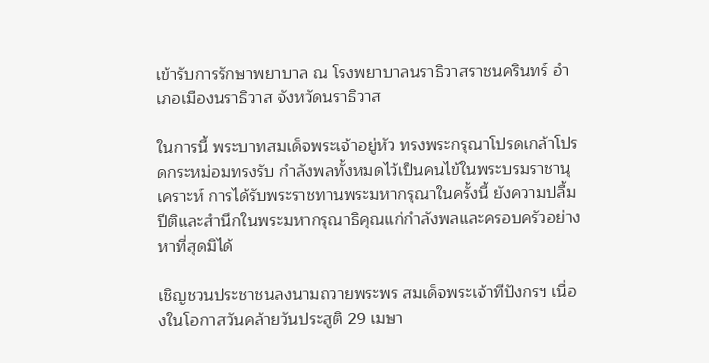เข้ารับการรักษาพยาบาล ณ โรงพยาบาลนราธิวาสราชนครินทร์ อำเภอเมืองนราธิวาส จังหวัดนราธิวาส

ในการนี้ พระบาทสมเด็จพระเจ้าอยู่หัว ทรงพระกรุณาโปรดเกล้าโปรดกระหม่อมทรงรับ กำลังพลทั้งหมดไว้เป็นคนไข้ในพระบรมราชานุเคราะห์ การได้รับพระราชทานพระมหากรุณาในครั้งนี้ ยังความปลื้มปีติและสำนึกในพระมหากรุณาธิคุณแก่กำลังพลและครอบครัวอย่างหาที่สุดมิได้

เชิญชวนประชาชนลงนามถวายพระพร สมเด็จพระเจ้าทีปังกรฯ เนื่องในโอกาสวันคล้ายวันประสูติ 29 เมษา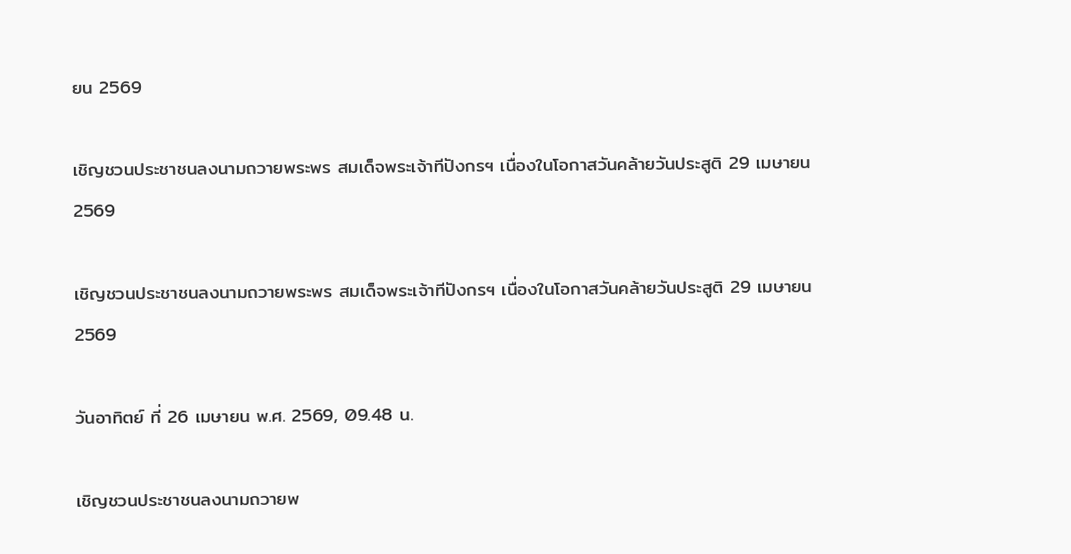ยน 2569

เชิญชวนประชาชนลงนามถวายพระพร สมเด็จพระเจ้าทีปังกรฯ เนื่องในโอกาสวันคล้ายวันประสูติ 29 เมษายน 2569

เชิญชวนประชาชนลงนามถวายพระพร สมเด็จพระเจ้าทีปังกรฯ เนื่องในโอกาสวันคล้ายวันประสูติ 29 เมษายน 2569

วันอาทิตย์ ที่ 26 เมษายน พ.ศ. 2569, 09.48 น.

เชิญชวนประชาชนลงนามถวายพ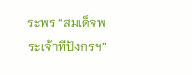ระพร “สมเด็จพระเจ้าทีปังกรฯ”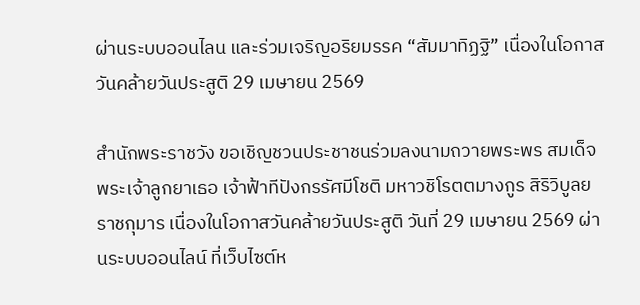ผ่านระบบออนไลน และร่วมเจริญอริยมรรค “สัมมาทิฏฐิ” เนื่องในโอกาสวันคล้ายวันประสูติ 29 เมษายน 2569

สำนักพระราชวัง ขอเชิญชวนประชาชนร่วมลงนามถวายพระพร สมเด็จพระเจ้าลูกยาเธอ เจ้าฟ้าทีปังกรรัศมีโชติ มหาวชิโรตตมางกูร สิริวิบูลยราชกุมาร เนื่องในโอกาสวันคล้ายวันประสูติ วันที่ 29 เมษายน 2569 ผ่านระบบออนไลน์ ที่เว็บไซต์ห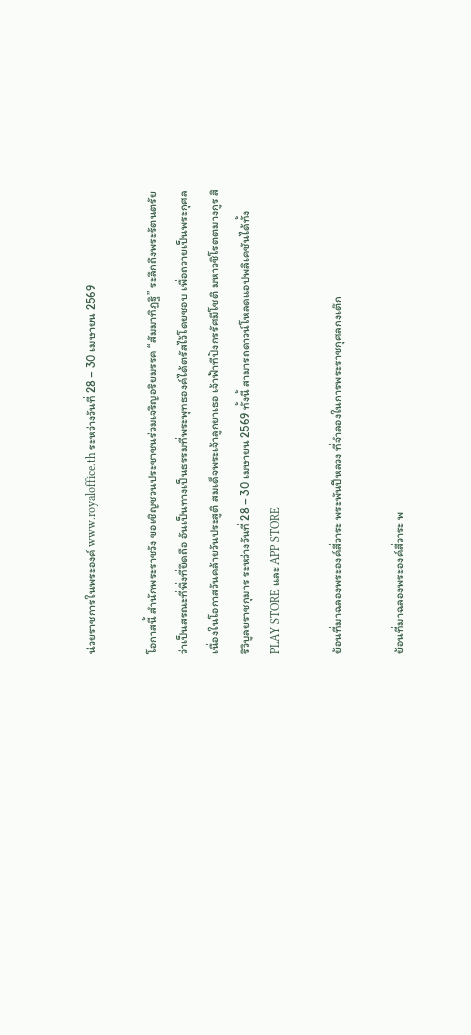น่วยราชการในพระองค์ www.royaloffice.th ระหว่างวันที่ 28 – 30 เมษายน 2569

โอกาสนี้ สำนักพระราชวัง ขอเชิญชวนประชาชนร่วมเจริญอริยมรรค “สัมมาทิฏฐิ” ระลึกถึงพระรัตนตรัย ว่าเป็นสรณะที่พึ่งที่ยึดถือ อันเป็นทางเป็นธรรมที่พระพุทธองค์ได้ตรัสไว้โดยชอบ เพื่อถวายเป็นพระกุศล เนื่องในโอกาสวันคล้ายวันประสูติ สมเด็จพระเจ้าลูกยาเธอ เจ้าฟ้าทีปังกรรัศมีโชติ มหาวชิโรตตมางกูร สิริวิบูลยราชกุมาร ระหว่างวันที่ 28 – 30 เมษายน 2569 ทั้งนี้ สามารถดาวน์โหลดแอปพลิเคชันได้ทั้ง PLAY STORE และ APP STORE

ย้อนที่มาฉลองพระองค์สี่วาระ พระพันปีหลวง ที่จำลองในการพระราชกุศลกงเต๊ก

ย้อนที่มาฉลองพระองค์สี่วาระ พ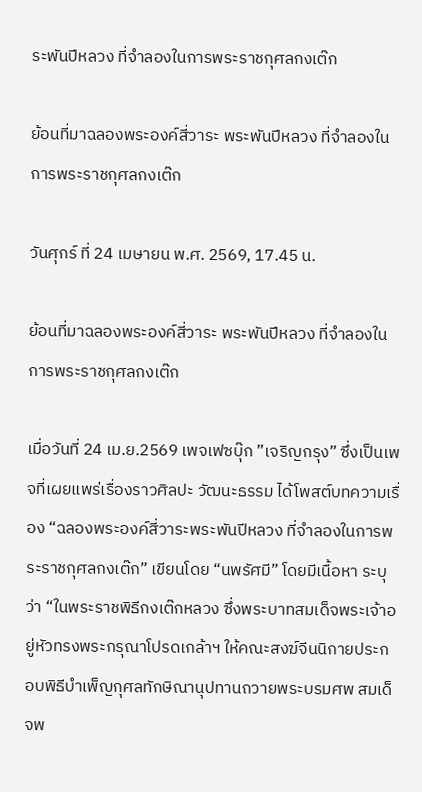ระพันปีหลวง ที่จำลองในการพระราชกุศลกงเต๊ก

ย้อนที่มาฉลองพระองค์สี่วาระ พระพันปีหลวง ที่จำลองในการพระราชกุศลกงเต๊ก

วันศุกร์ ที่ 24 เมษายน พ.ศ. 2569, 17.45 น.

ย้อนที่มาฉลองพระองค์สี่วาระ พระพันปีหลวง ที่จำลองในการพระราชกุศลกงเต๊ก

เมื่อวันที่ 24 เม.ย.2569 เพจเฟซบุ๊ก ”เจริญกรุง” ซึ่งเป็นเพจที่เผยแพร่เรื่องราวศิลปะ วัฒนะธรรม ได้โพสต์บทความเรื่อง “ฉลองพระองค์สี่วาระพระพันปีหลวง ที่จำลองในการพระราชกุศลกงเต๊ก” เขียนโดย “นพรัศมี” โดยมีเนื้อหา ระบุว่า “ในพระราชพิธีกงเต๊กหลวง ซึ่งพระบาทสมเด็จพระเจ้าอยู่หัวทรงพระกรุณาโปรดเกล้าฯ ให้คณะสงฆ์จีนนิกายประกอบพิธีบำเพ็ญกุศลทักษิณานุปทานถวายพระบรมศพ สมเด็จพ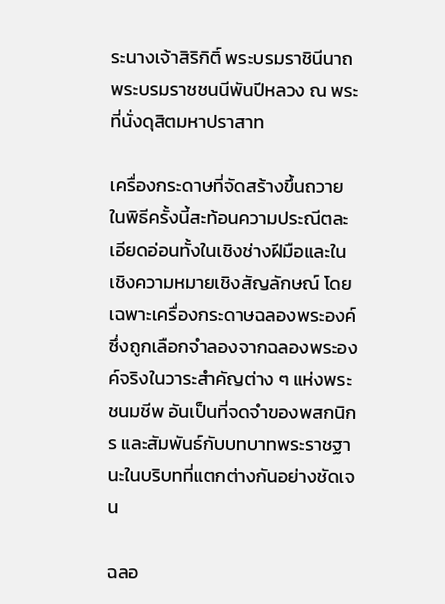ระนางเจ้าสิริกิติ์ พระบรมราชินีนาถ พระบรมราชชนนีพันปีหลวง ณ พระที่นั่งดุสิตมหาปราสาท

เครื่องกระดาษที่จัดสร้างขึ้นถวายในพิธีครั้งนี้สะท้อนความประณีตละเอียดอ่อนทั้งในเชิงช่างฝีมือและในเชิงความหมายเชิงสัญลักษณ์ โดยเฉพาะเครื่องกระดาษฉลองพระองค์ ซึ่งถูกเลือกจำลองจากฉลองพระองค์จริงในวาระสำคัญต่าง ๆ แห่งพระชนมชีพ อันเป็นที่จดจำของพสกนิกร และสัมพันธ์กับบทบาทพระราชฐานะในบริบทที่แตกต่างกันอย่างชัดเจน

ฉลอ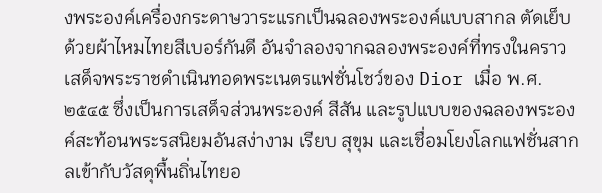งพระองค์เครื่องกระดาษวาระแรกเป็นฉลองพระองค์แบบสากล ตัดเย็บด้วยผ้าไหมไทยสีเบอร์กันดี อันจำลองจากฉลองพระองค์ที่ทรงในคราวเสด็จพระราชดำเนินทอดพระเนตรแฟชั่นโชว์ของ Dior เมื่อ พ.ศ. ๒๕๔๕ ซึ่งเป็นการเสด็จส่วนพระองค์ สีสัน และรูปแบบของฉลองพระองค์สะท้อนพระรสนิยมอันสง่างาม เรียบ สุขุม และเชื่อมโยงโลกแฟชั่นสากลเข้ากับวัสดุพื้นถิ่นไทยอ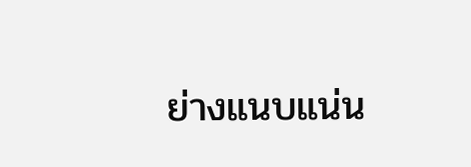ย่างแนบแน่น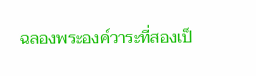ฉลองพระองค์วาระที่สองเป็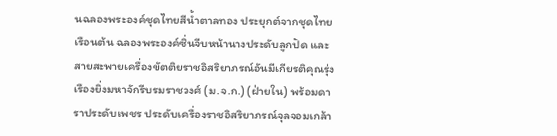นฉลองพระองค์ชุดไทยสีน้ำตาลทอง ประยุกต์จากชุดไทยเรือนต้น ฉลองพระองค์ซิ่นจีบหน้านางประดับลูกปัด และสายสะพายเครื่องขัตติยราชอิสริยาภรณ์อันมีเกียรติคุณรุ่งเรืองยิ่งมหาจักรีบรมราชวงศ์ (ม.จ.ก.) (ฝ่ายใน) พร้อมดาราประดับเพชร ประดับเครื่องราชอิสริยาภรณ์จุลจอมเกล้า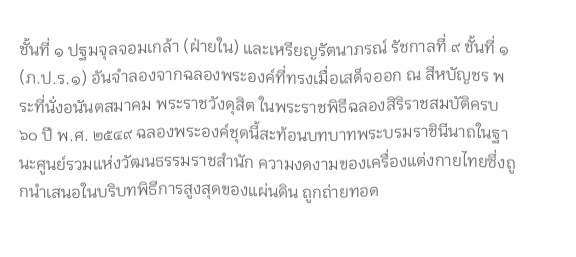ชั้นที่ ๑ ปฐมจุลจอมเกล้า (ฝ่ายใน) และเหรียญรัตนาภรณ์ รัชกาลที่ ๙ ชั้นที่ ๑ (ภ.ป.ร.๑) อันจำลองจากฉลองพระองค์ที่ทรงเมื่อเสด็จออก ณ สีหบัญชร พระที่นั่งอนันตสมาคม พระราชวังดุสิต ในพระราชพิธีฉลองสิริราชสมบัติครบ ๖๐ ปี พ.ศ. ๒๕๔๙ ฉลองพระองค์ชุดนี้สะท้อนบทบาทพระบรมราชินีนาถในฐานะศูนย์รวมแห่งวัฒนธรรมราชสำนัก ความงดงามของเครื่องแต่งกายไทยซึ่งถูกนำเสนอในบริบทพิธีการสูงสุดของแผ่นดิน ถูกถ่ายทอด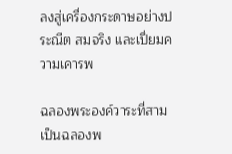ลงสู่เครื่องกระดาษอย่างประณีต สมจริง และเปี่ยมความเคารพ

ฉลองพระองค์วาระที่สามเป็นฉลองพ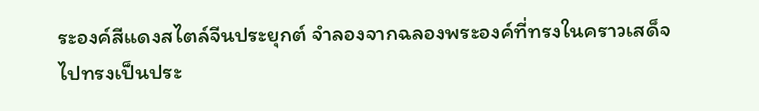ระองค์สีแดงสไตล์จีนประยุกต์ จำลองจากฉลองพระองค์ที่ทรงในคราวเสด็จไปทรงเป็นประ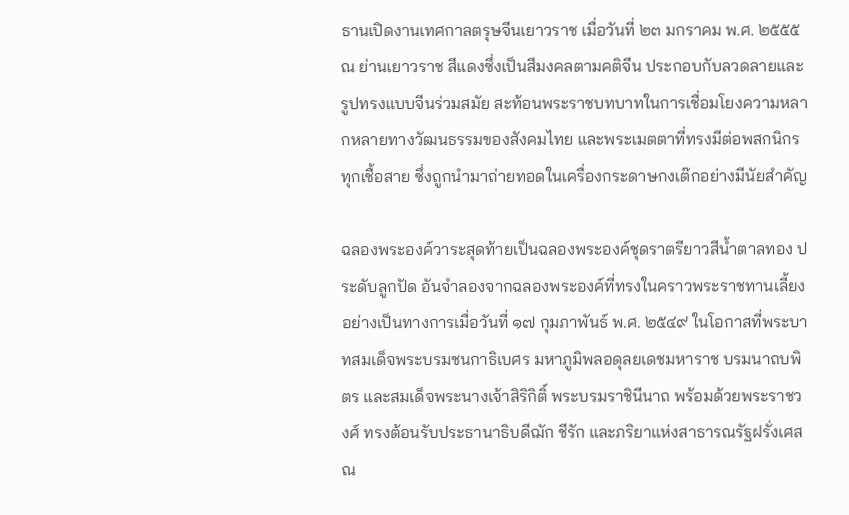ธานเปิดงานเทศกาลตรุษจีนเยาวราช เมื่อวันที่ ๒๓ มกราคม พ.ศ. ๒๕๕๕ ณ ย่านเยาวราช สีแดงซึ่งเป็นสีมงคลตามคติจีน ประกอบกับลวดลายและรูปทรงแบบจีนร่วมสมัย สะท้อนพระราชบทบาทในการเชื่อมโยงความหลากหลายทางวัฒนธรรมของสังคมไทย และพระเมตตาที่ทรงมีต่อพสกนิกรทุกเชื้อสาย ซึ่งถูกนำมาถ่ายทอดในเครื่องกระดาษกงเต๊กอย่างมีนัยสำคัญ

ฉลองพระองค์วาระสุดท้ายเป็นฉลองพระองค์ชุดราตรียาวสีน้ำตาลทอง ประดับลูกปัด อันจำลองจากฉลองพระองค์ที่ทรงในคราวพระราชทานเลี้ยงอย่างเป็นทางการเมื่อวันที่ ๑๗ กุมภาพันธ์ พ.ศ. ๒๕๔๙ ในโอกาสที่พระบาทสมเด็จพระบรมชนกาธิเบศร มหาภูมิพลอดุลยเดชมหาราช บรมนาถบพิตร และสมเด็จพระนางเจ้าสิริกิติ์ พระบรมราชินีนาถ พร้อมด้วยพระราชวงศ์ ทรงต้อนรับประธานาธิบดีฌัก ชีรัก และภริยาแห่งสาธารณรัฐฝรั่งเศส ณ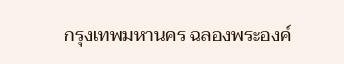กรุงเทพมหานคร ฉลองพระองค์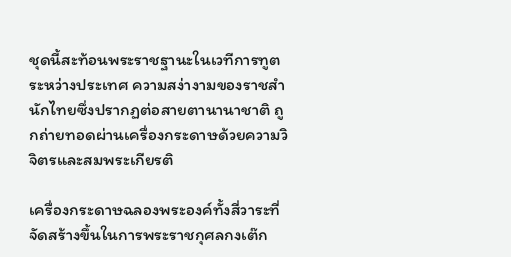ชุดนี้สะท้อนพระราชฐานะในเวทีการทูตระหว่างประเทศ ความสง่างามของราชสำนักไทยซึ่งปรากฏต่อสายตานานาชาติ ถูกถ่ายทอดผ่านเครื่องกระดาษด้วยความวิจิตรและสมพระเกียรติ

เครื่องกระดาษฉลองพระองค์ทั้งสี่วาระที่จัดสร้างขึ้นในการพระราชกุศลกงเต๊ก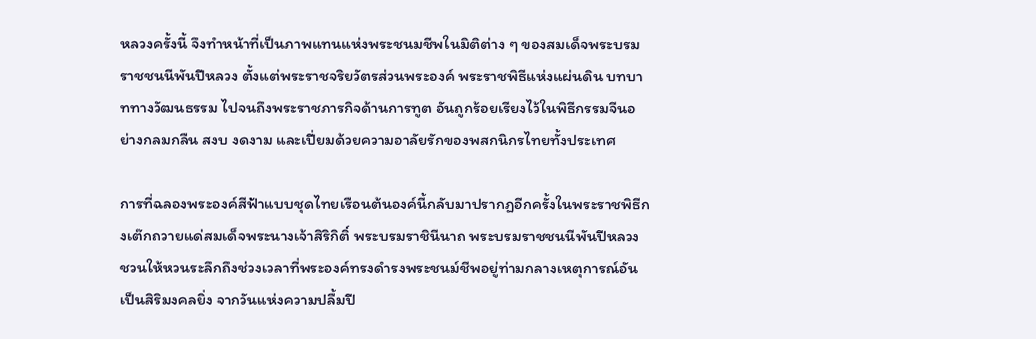หลวงครั้งนี้ จึงทำหน้าที่เป็นภาพแทนแห่งพระชนมชีพในมิติต่าง ๆ ของสมเด็จพระบรมราชชนนีพันปีหลวง ตั้งแต่พระราชจริยวัตรส่วนพระองค์ พระราชพิธีแห่งแผ่นดิน บทบาททางวัฒนธรรม ไปจนถึงพระราชภารกิจด้านการทูต อันถูกร้อยเรียงไว้ในพิธีกรรมจีนอย่างกลมกลืน สงบ งดงาม และเปี่ยมด้วยความอาลัยรักของพสกนิกรไทยทั้งประเทศ

การที่ฉลองพระองค์สีฟ้าแบบชุดไทยเรือนต้นองค์นี้กลับมาปรากฏอีกครั้งในพระราชพิธีกงเต๊กถวายแด่สมเด็จพระนางเจ้าสิริกิติ์ พระบรมราชินีนาถ พระบรมราชชนนีพันปีหลวง ชวนให้หวนระลึกถึงช่วงเวลาที่พระองค์ทรงดำรงพระชนม์ชีพอยู่ท่ามกลางเหตุการณ์อันเป็นสิริมงคลยิ่ง จากวันแห่งความปลื้มปี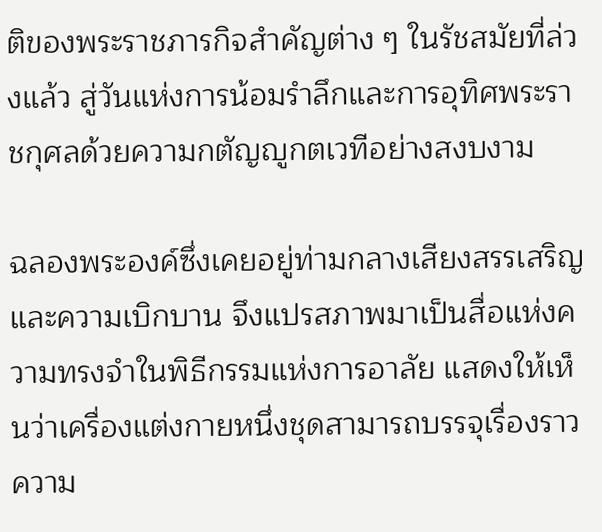ติของพระราชภารกิจสำคัญต่าง ๆ ในรัชสมัยที่ล่วงแล้ว สู่วันแห่งการน้อมรำลึกและการอุทิศพระราชกุศลด้วยความกตัญญูกตเวทีอย่างสงบงาม

ฉลองพระองค์ซึ่งเคยอยู่ท่ามกลางเสียงสรรเสริญและความเบิกบาน จึงแปรสภาพมาเป็นสื่อแห่งความทรงจำในพิธีกรรมแห่งการอาลัย แสดงให้เห็นว่าเครื่องแต่งกายหนึ่งชุดสามารถบรรจุเรื่องราว ความ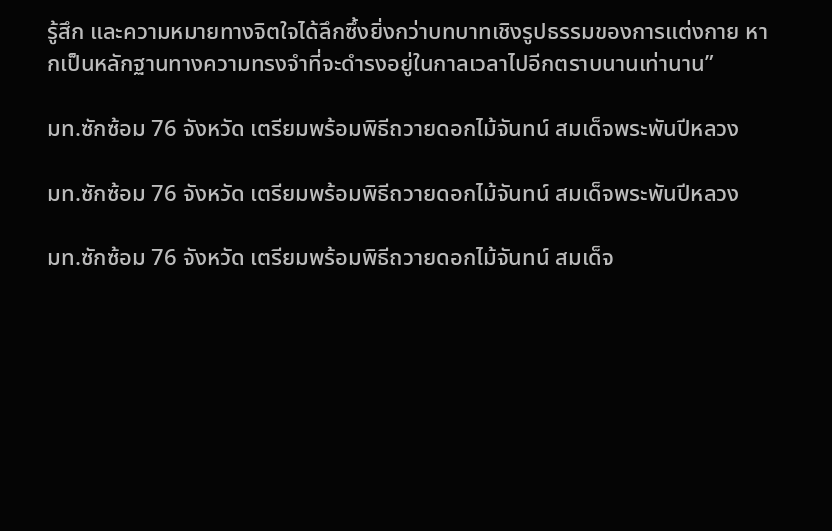รู้สึก และความหมายทางจิตใจได้ลึกซึ้งยิ่งกว่าบทบาทเชิงรูปธรรมของการแต่งกาย หากเป็นหลักฐานทางความทรงจำที่จะดำรงอยู่ในกาลเวลาไปอีกตราบนานเท่านาน”

มท.ซักซ้อม 76 จังหวัด เตรียมพร้อมพิธีถวายดอกไม้จันทน์ สมเด็จพระพันปีหลวง

มท.ซักซ้อม 76 จังหวัด เตรียมพร้อมพิธีถวายดอกไม้จันทน์ สมเด็จพระพันปีหลวง

มท.ซักซ้อม 76 จังหวัด เตรียมพร้อมพิธีถวายดอกไม้จันทน์ สมเด็จ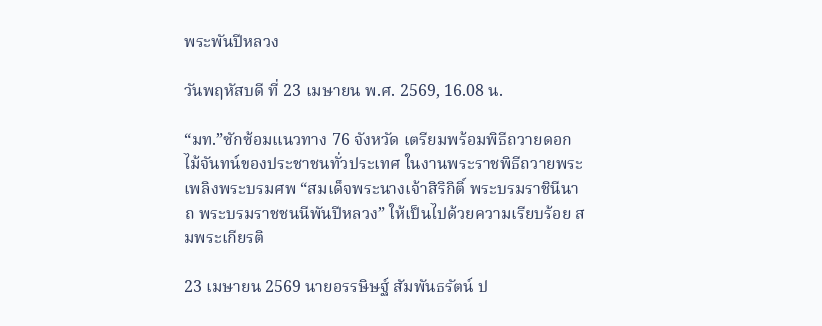พระพันปีหลวง

วันพฤหัสบดี ที่ 23 เมษายน พ.ศ. 2569, 16.08 น.

“มท.”ซักซ้อมแนวทาง 76 จังหวัด เตรียมพร้อมพิธีถวายดอกไม้จันทน์ของประชาชนทั่วประเทศ ในงานพระราชพิธีถวายพระเพลิงพระบรมศพ “สมเด็จพระนางเจ้าสิริกิติ์ พระบรมราชินีนาถ พระบรมราชชนนีพันปีหลวง” ให้เป็นไปด้วยความเรียบร้อย สมพระเกียรติ

23 เมษายน 2569 นายอรรษิษฐ์ สัมพันธรัตน์ ป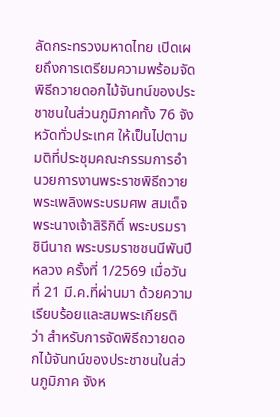ลัดกระทรวงมหาดไทย เปิดเผยถึงการเตรียมความพร้อมจัดพิธีถวายดอกไม้จันทน์ของประชาชนในส่วนภูมิภาคทั้ง 76 จังหวัดทั่วประเทศ ให้เป็นไปตามมติที่ประชุมคณะกรรมการอำนวยการงานพระราชพิธีถวายพระเพลิงพระบรมศพ สมเด็จพระนางเจ้าสิริกิติ์ พระบรมราชินีนาถ พระบรมราชชนนีพันปีหลวง ครั้งที่ 1/2569 เมื่อวันที่ 21 มี.ค.ที่ผ่านมา ด้วยความเรียบร้อยและสมพระเกียรติ ว่า สำหรับการจัดพิธีถวายดอกไม้จันทน์ของประชาชนในส่วนภูมิภาค จังห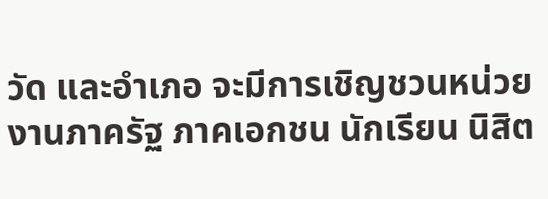วัด และอำเภอ จะมีการเชิญชวนหน่วยงานภาครัฐ ภาคเอกชน นักเรียน นิสิต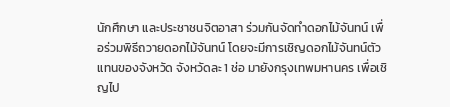นักศึกษา และประชาชนจิตอาสา ร่วมกันจัดทำดอกไม้จันทน์ เพื่อร่วมพิธีถวายดอกไม้จันทน์ โดยจะมีการเชิญดอกไม้จันทน์ตัวแทนของจังหวัด จังหวัดละ 1 ช่อ มายังกรุงเทพมหานคร เพื่อเชิญไป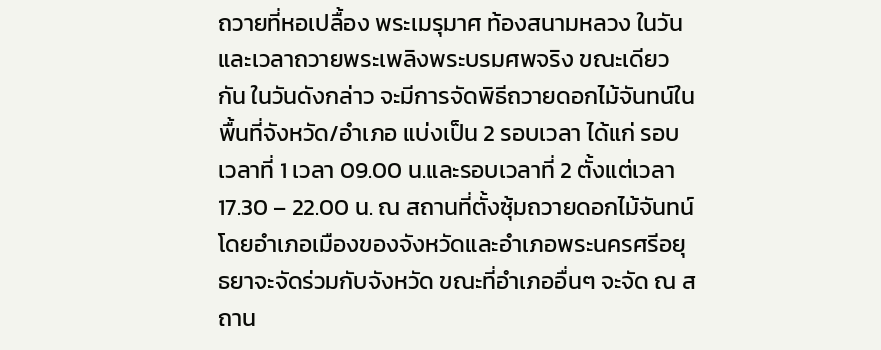ถวายที่หอเปลื้อง พระเมรุมาศ ท้องสนามหลวง ในวันและเวลาถวายพระเพลิงพระบรมศพจริง ขณะเดียวกัน ในวันดังกล่าว จะมีการจัดพิธีถวายดอกไม้จันทน์ในพื้นที่จังหวัด/อำเภอ แบ่งเป็น 2 รอบเวลา ได้แก่ รอบเวลาที่ 1 เวลา 09.00 น.และรอบเวลาที่ 2 ตั้งแต่เวลา 17.30 – 22.00 น. ณ สถานที่ตั้งซุ้มถวายดอกไม้จันทน์ โดยอำเภอเมืองของจังหวัดและอำเภอพระนครศรีอยุธยาจะจัดร่วมกับจังหวัด ขณะที่อำเภออื่นๆ จะจัด ณ สถาน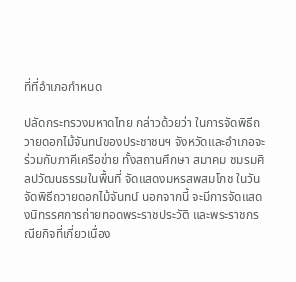ที่ที่อำเภอกำหนด

ปลัดกระทรวงมหาดไทย กล่าวด้วยว่า ในการจัดพิธีถวายดอกไม้จันทน์ของประชาชนฯ จังหวัดและอำเภอจะร่วมกับภาคีเครือข่าย ทั้งสถานศึกษา สมาคม ชมรมศิลปวัฒนธรรมในพื้นที่ จัดแสดงมหรสพสมโภช ในวันจัดพิธีถวายดอกไม้จันทน์ นอกจากนี้ จะมีการจัดแสดงนิทรรศการถ่ายทอดพระราชประวัติ และพระราชกรณียกิจที่เกี่ยวเนื่อง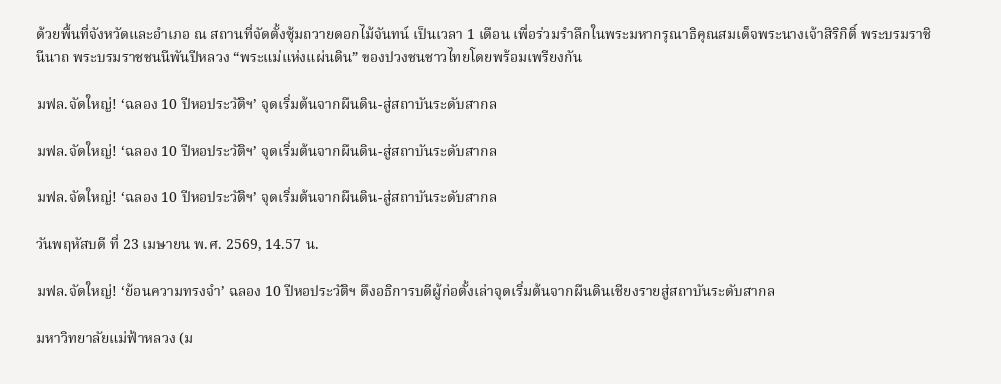ด้วยพื้นที่จังหวัดและอำเภอ ณ สถานที่จัดตั้งซุ้มถวายดอกไม้จันทน์ เป็นเวลา 1 เดือน เพื่อร่วมรำลึกในพระมหากรุณาธิคุณสมเด็จพระนางเจ้าสิริกิติ์ พระบรมราชินีนาถ พระบรมราชชนนีพันปีหลวง “พระแม่แห่งแผ่นดิน” ของปวงชนชาวไทยโดยพร้อมเพรียงกัน

มฟล.จัดใหญ่! ‘ฉลอง 10 ปีหอประวัติฯ’ จุดเริ่มต้นจากผืนดิน-สู่สถาบันระดับสากล

มฟล.จัดใหญ่! ‘ฉลอง 10 ปีหอประวัติฯ’ จุดเริ่มต้นจากผืนดิน-สู่สถาบันระดับสากล

มฟล.จัดใหญ่! ‘ฉลอง 10 ปีหอประวัติฯ’ จุดเริ่มต้นจากผืนดิน-สู่สถาบันระดับสากล

วันพฤหัสบดี ที่ 23 เมษายน พ.ศ. 2569, 14.57 น.

มฟล.จัดใหญ่! ‘ย้อนความทรงจำ’ ฉลอง 10 ปีหอประวัติฯ ดึงอธิการบดีผู้ก่อตั้งเล่าจุดเริ่มต้นจากผืนดินเชียงรายสู่สถาบันระดับสากล

มหาวิทยาลัยแม่ฟ้าหลวง (ม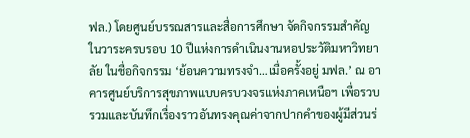ฟล.) โดยศูนย์บรรณสารและสื่อการศึกษา จัดกิจกรรมสำคัญในวาระครบรอบ 10 ปีแห่งการดำเนินงานหอประวัติมหาวิทยาลัย ในชื่อกิจกรรม ‘ย้อนความทรงจำ…เมื่อครั้งอยู่ มฟล.’ ณ อาคารศูนย์บริการสุขภาพแบบครบวงจรแห่งภาคเหนือฯ เพื่อรวบรวมและบันทึกเรื่องราวอันทรงคุณค่าจากปากคำของผู้มีส่วนร่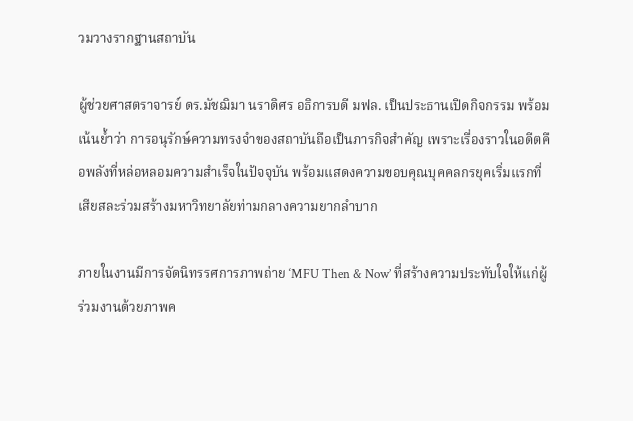วมวางรากฐานสถาบัน

ผู้ช่วยศาสตราจารย์ ดร.มัชฌิมา นราดิศร อธิการบดี มฟล. เป็นประธานเปิดกิจกรรม พร้อมเน้นย้ำว่า การอนุรักษ์ความทรงจำของสถาบันถือเป็นภารกิจสำคัญ เพราะเรื่องราวในอดีตคือพลังที่หล่อหลอมความสำเร็จในปัจจุบัน พร้อมแสดงความขอบคุณบุคคลกรยุคเริ่มแรกที่เสียสละร่วมสร้างมหาวิทยาลัยท่ามกลางความยากลำบาก

ภายในงานมีการจัดนิทรรศการภาพถ่าย ‘MFU Then & Now’ ที่สร้างความประทับใจให้แก่ผู้ร่วมงานด้วยภาพค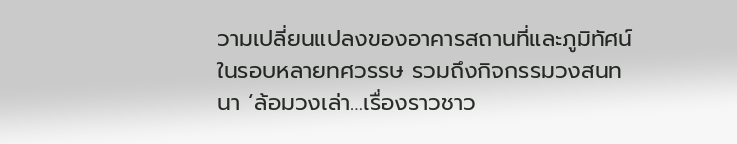วามเปลี่ยนแปลงของอาคารสถานที่และภูมิทัศน์ในรอบหลายทศวรรษ รวมถึงกิจกรรมวงสนทนา ‘ล้อมวงเล่า…เรื่องราวชาว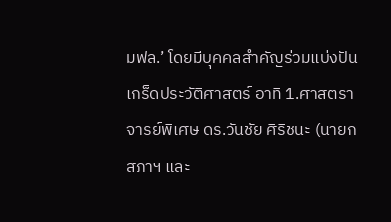มฟล.’ โดยมีบุคคลสำคัญร่วมแบ่งปันเกร็ดประวัติศาสตร์ อาทิ 1.ศาสตราจารย์พิเศษ ดร.วันชัย ศิริชนะ (นายกสภาฯ และ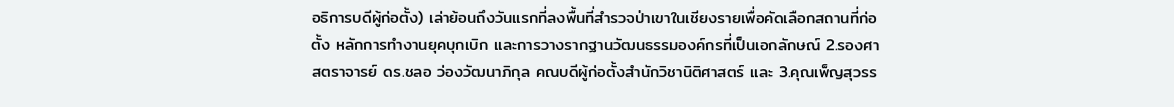อธิการบดีผู้ก่อตั้ง) เล่าย้อนถึงวันแรกที่ลงพื้นที่สำรวจป่าเขาในเชียงรายเพื่อคัดเลือกสถานที่ก่อตั้ง หลักการทำงานยุคบุกเบิก และการวางรากฐานวัฒนธรรมองค์กรที่เป็นเอกลักษณ์ 2.รองศาสตราจารย์ ดร.ชลอ ว่องวัฒนาภิกุล คณบดีผู้ก่อตั้งสำนักวิชานิติศาสตร์ และ 3.คุณเพ็ญสุวรร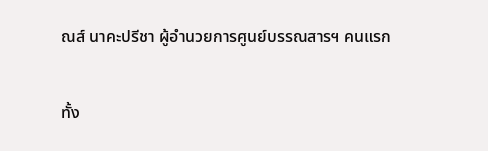ณส์ นาคะปรีชา ผู้อำนวยการศูนย์บรรณสารฯ คนแรก

ทั้ง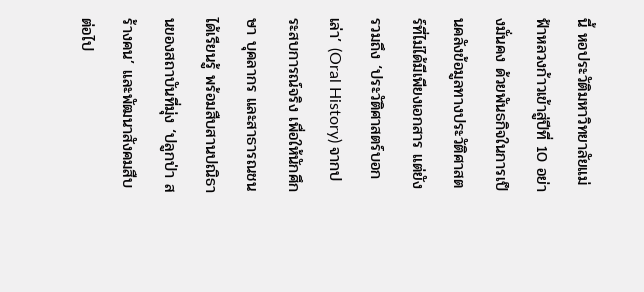นี้ หอประวัติมหาวิทยาลัยแม่ฟ้าหลวงก้าวเข้าสู่ปีที่ 10 อย่างมั่นคง ด้วยพันธกิจในการเป็นคลังข้อมูลทางประวัติศาสตร์ที่ไม่ได้มีเพียงเอกสาร แต่ยังรวมถึง ‘ประวัติศาสตร์บอกเล่า’ (Oral History) จากประสบการณ์จริง เพื่อให้นักศึกษา บุคลากร และสาธารณชนได้เรียนรู้ พร้อมสืบสานปณิธานของสถาบันที่มุ่ง ‘ปลูกป่า สร้างคน’ และพัฒนาสังคมสืบต่อไป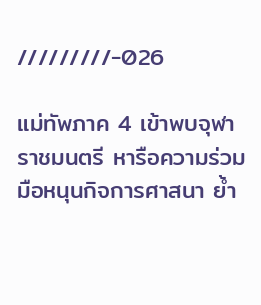/////////-026

แม่ทัพภาค 4 เข้าพบจุฬาราชมนตรี หารือความร่วมมือหนุนกิจการศาสนา ย้ำ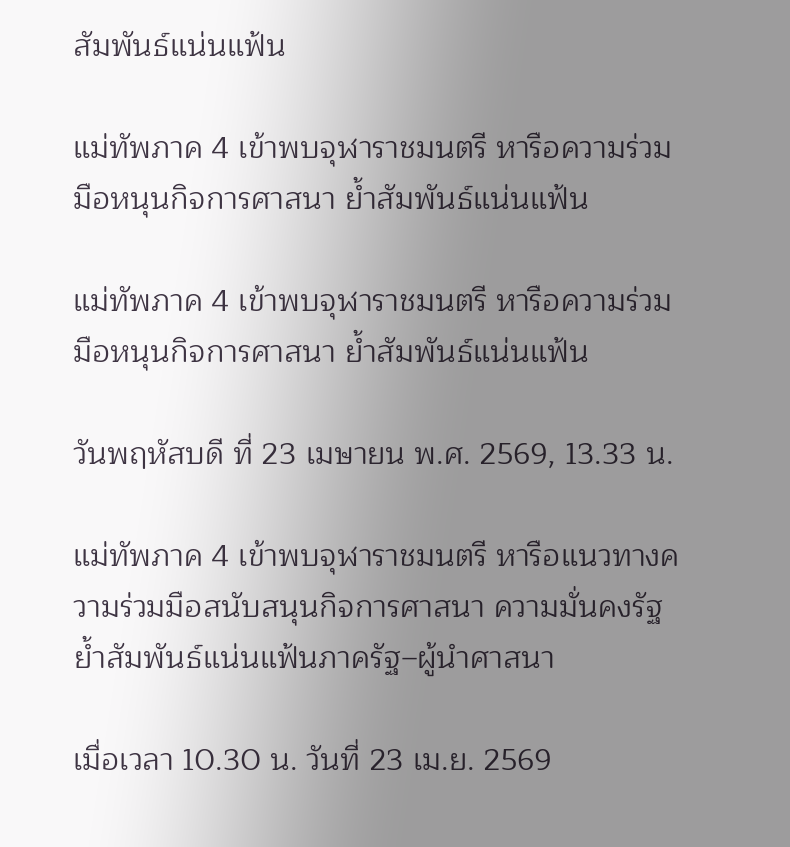สัมพันธ์แน่นแฟ้น

แม่ทัพภาค 4 เข้าพบจุฬาราชมนตรี หารือความร่วมมือหนุนกิจการศาสนา ย้ำสัมพันธ์แน่นแฟ้น

แม่ทัพภาค 4 เข้าพบจุฬาราชมนตรี หารือความร่วมมือหนุนกิจการศาสนา ย้ำสัมพันธ์แน่นแฟ้น

วันพฤหัสบดี ที่ 23 เมษายน พ.ศ. 2569, 13.33 น.

แม่ทัพภาค 4 เข้าพบจุฬาราชมนตรี หารือแนวทางความร่วมมือสนับสนุนกิจการศาสนา ความมั่นคงรัฐ ย้ำสัมพันธ์แน่นแฟ้นภาครัฐ–ผู้นำศาสนา

เมื่อเวลา 10.30 น. วันที่ 23 เม.ย. 2569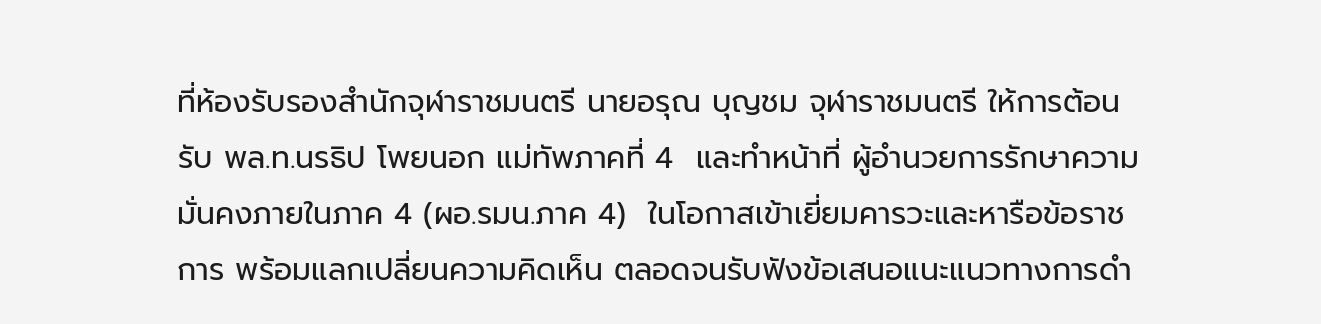ที่ห้องรับรองสำนักจุฬาราชมนตรี นายอรุณ บุญชม จุฬาราชมนตรี ให้การต้อนรับ พล.ท.นรธิป โพยนอก แม่ทัพภาคที่ 4  และทำหน้าที่ ผู้อำนวยการรักษาความมั่นคงภายในภาค 4 (ผอ.รมน.ภาค 4)  ในโอกาสเข้าเยี่ยมคารวะและหารือข้อราชการ พร้อมแลกเปลี่ยนความคิดเห็น ตลอดจนรับฟังข้อเสนอแนะแนวทางการดำ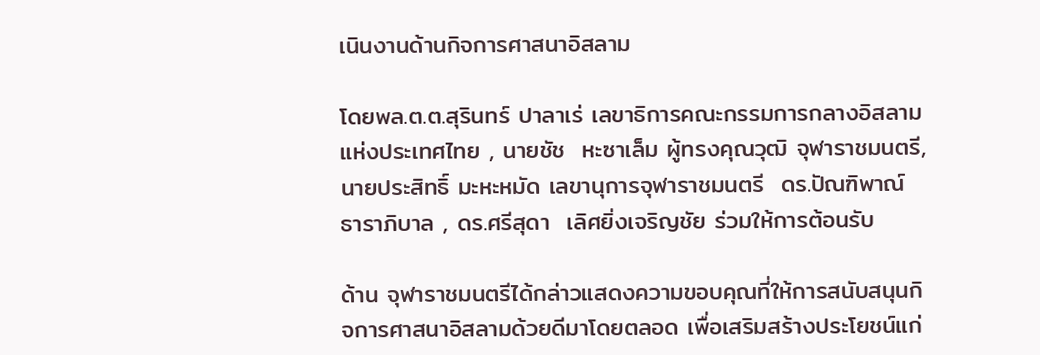เนินงานด้านกิจการศาสนาอิสลาม

โดยพล.ต.ต.สุรินทร์ ปาลาเร่ เลขาธิการคณะกรรมการกลางอิสลามแห่งประเทศไทย , นายชัช  หะซาเล็ม ผู้ทรงคุณวุฒิ จุฬาราชมนตรี, นายประสิทธิ์ มะหะหมัด เลขานุการจุฬาราชมนตรี  ดร.ปัณฑิพาณ์ ธาราภิบาล , ดร.ศรีสุดา  เลิศยิ่งเจริญชัย ร่วมให้การต้อนรับ

ด้าน จุฬาราชมนตรีได้กล่าวแสดงความขอบคุณที่ให้การสนับสนุนกิจการศาสนาอิสลามด้วยดีมาโดยตลอด เพื่อเสริมสร้างประโยชน์แก่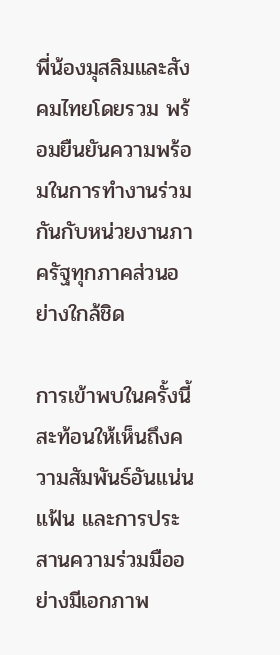พี่น้องมุสลิมและสังคมไทยโดยรวม พร้อมยืนยันความพร้อมในการทำงานร่วมกันกับหน่วยงานภาครัฐทุกภาคส่วนอย่างใกล้ชิด

การเข้าพบในครั้งนี้ สะท้อนให้เห็นถึงความสัมพันธ์อันแน่นแฟ้น และการประสานความร่วมมืออย่างมีเอกภาพ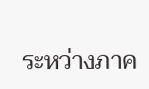ระหว่างภาค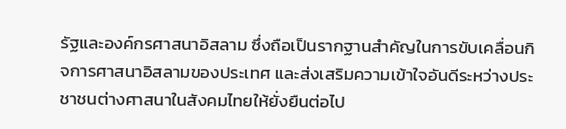รัฐและองค์กรศาสนาอิสลาม ซึ่งถือเป็นรากฐานสำคัญในการขับเคลื่อนกิจการศาสนาอิสลามของประเทศ และส่งเสริมความเข้าใจอันดีระหว่างประชาชนต่างศาสนาในสังคมไทยให้ยั่งยืนต่อไป